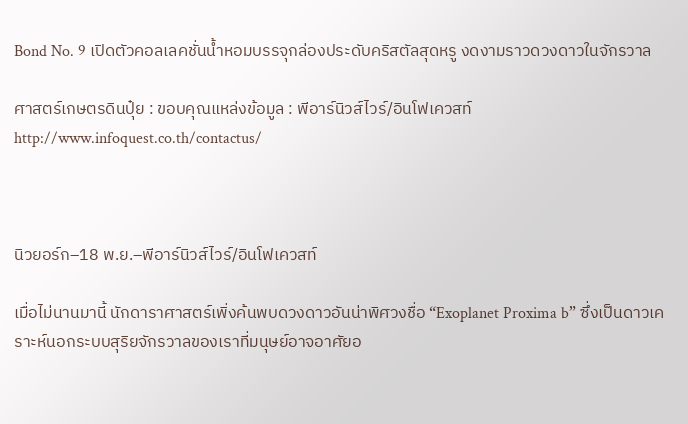Bond No. 9 เปิดตัวคอลเลคชั่นน้ำหอมบรรจุกล่องประดับคริสตัลสุดหรู งดงามราวดวงดาวในจักรวาล

ศาสตร์เกษตรดินปุ๋ย : ขอบคุณแหล่งข้อมูล : พีอาร์นิวส์ไวร์/อินโฟเควสท์ http://www.infoquest.co.th/contactus/



นิวยอร์ก–18 พ.ย.–พีอาร์นิวส์ไวร์/อินโฟเควสท์

เมื่อไม่นานมานี้ นักดาราศาสตร์เพิ่งค้นพบดวงดาวอันน่าพิศวงชื่อ “Exoplanet Proxima b” ซึ่งเป็นดาวเคราะห์นอกระบบสุริยจักรวาลของเราที่มนุษย์อาจอาศัยอ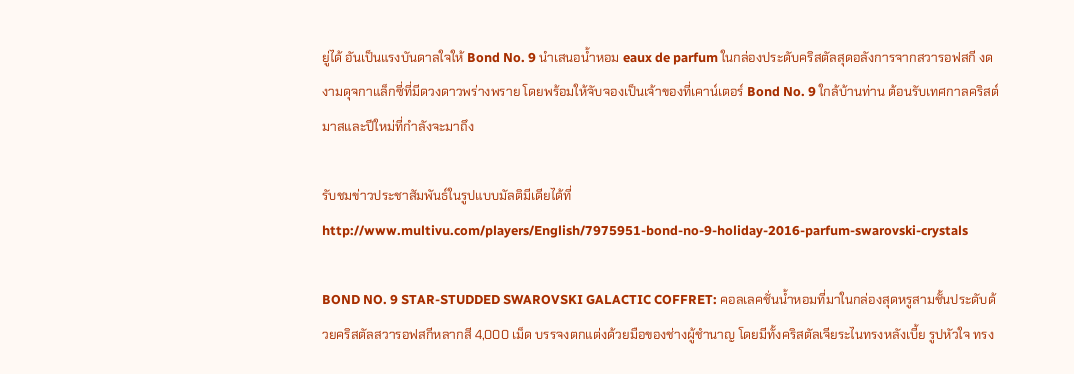ยู่ได้ อันเป็นแรงบันดาลใจให้ Bond No. 9 นำเสนอน้ำหอม eaux de parfum ในกล่องประดับคริสตัลสุดอลังการจากสวารอฟสกี งดงามดุจกาแล็กซี่ที่มีดวงดาวพร่างพราย โดยพร้อมให้จับจองเป็นเจ้าของที่เคาน์เตอร์ Bond No. 9 ใกล้บ้านท่าน ต้อนรับเทศกาลคริสต์มาสและปีใหม่ที่กำลังจะมาถึง

รับชมข่าวประชาสัมพันธ์ในรูปแบบมัลติมีเดียได้ที่
http://www.multivu.com/players/English/7975951-bond-no-9-holiday-2016-parfum-swarovski-crystals

BOND NO. 9 STAR-STUDDED SWAROVSKI GALACTIC COFFRET: คอลเลคชั่นน้ำหอมที่มาในกล่องสุดหรูสามชั้นประดับด้วยคริสตัลสวารอฟสกีหลากสี 4,000 เม็ด บรรจงตกแต่งด้วยมือของช่างผู้ชำนาญ โดยมีทั้งคริสตัลเจียระไนทรงหลังเบี้ย รูปหัวใจ ทรง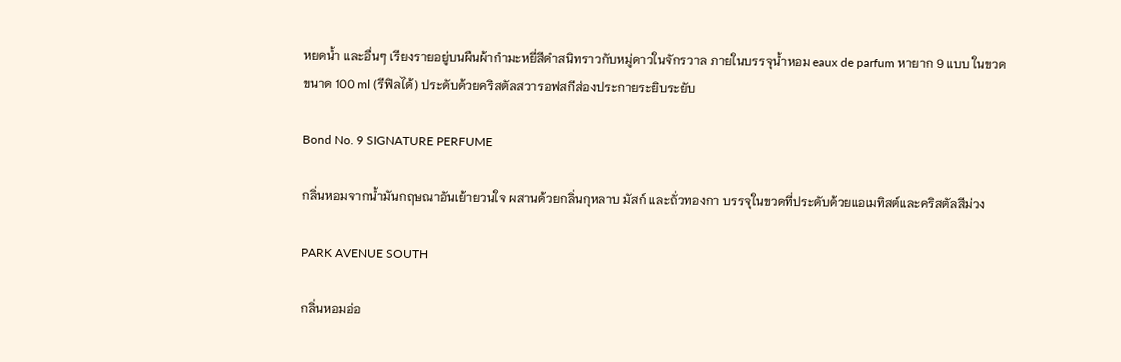หยดน้ำ และอื่นๆ เรียงรายอยู่บนผืนผ้ากำมะหยี่สีดำสนิทราวกับหมู่ดาวในจักรวาล ภายในบรรจุน้ำหอม eaux de parfum หายาก 9 แบบ ในขวดขนาด 100 ml (รีฟิลได้) ประดับด้วยคริสตัลสวารอฟสกีส่องประกายระยิบระยับ

Bond No. 9 SIGNATURE PERFUME

กลิ่นหอมจากน้ำมันกฤษณาอันเย้ายวนใจ ผสานด้วยกลิ่นกุหลาบ มัสก์ และถั่วทองกา บรรจุในขวดที่ประดับด้วยแอเมทิสต์และคริสตัลสีม่วง

PARK AVENUE SOUTH

กลิ่นหอมอ่อ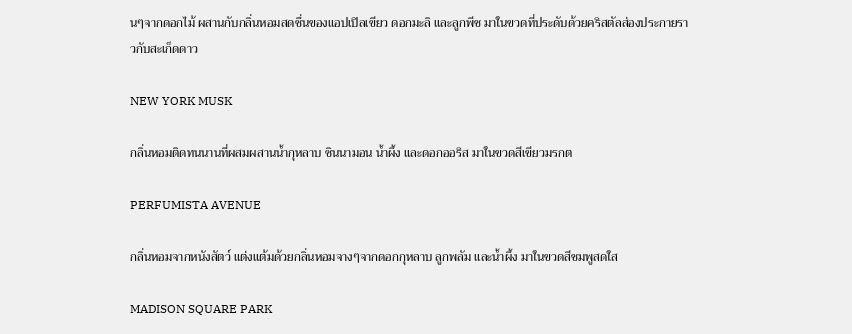นๆจากดอกไม้ ผสานกับกลิ่นหอมสดชื่นของแอปเปิลเขียว ดอกมะลิ และลูกพีช มาในขวดที่ประดับด้วยคริสตัลส่องประกายราวกับสะเก็ดดาว

NEW YORK MUSK

กลิ่นหอมติดทนนานที่ผสมผสานน้ำกุหลาบ ซินนามอน น้ำผึ้ง และดอกออริส มาในขวดสีเขียวมรกต

PERFUMISTA AVENUE

กลิ่นหอมจากหนังสัตว์ แต่งแต้มด้วยกลิ่นหอมจางๆจากดอกกุหลาบ ลูกพลัม และน้ำผึ้ง มาในขวดสีชมพูสดใส

MADISON SQUARE PARK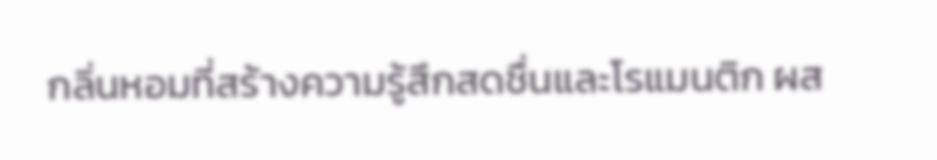กลิ่นหอมที่สร้างความรู้สึกสดชื่นและโรแมนติก ผส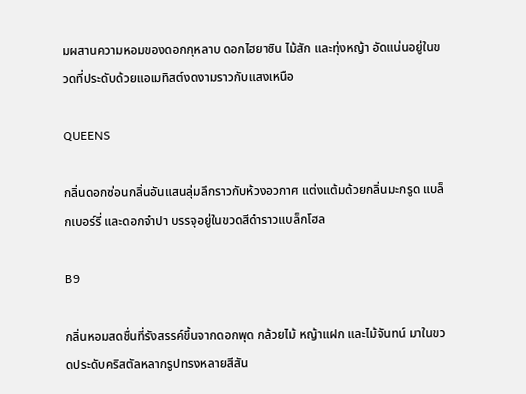มผสานความหอมของดอกกุหลาบ ดอกไฮยาซิน ไม้สัก และทุ่งหญ้า อัดแน่นอยู่ในขวดที่ประดับด้วยแอเมทิสต์งดงามราวกับแสงเหนือ

QUEENS

กลิ่นดอกซ่อนกลิ่นอันแสนลุ่มลึกราวกับห้วงอวกาศ แต่งแต้มด้วยกลิ่นมะกรูด แบล็กเบอร์รี่ และดอกจำปา บรรจุอยู่ในขวดสีดำราวแบล็กโฮล

B9

กลิ่นหอมสดชื่นที่รังสรรค์ขึ้นจากดอกพุด กล้วยไม้ หญ้าแฝก และไม้จันทน์ มาในขวดประดับคริสตัลหลากรูปทรงหลายสีสัน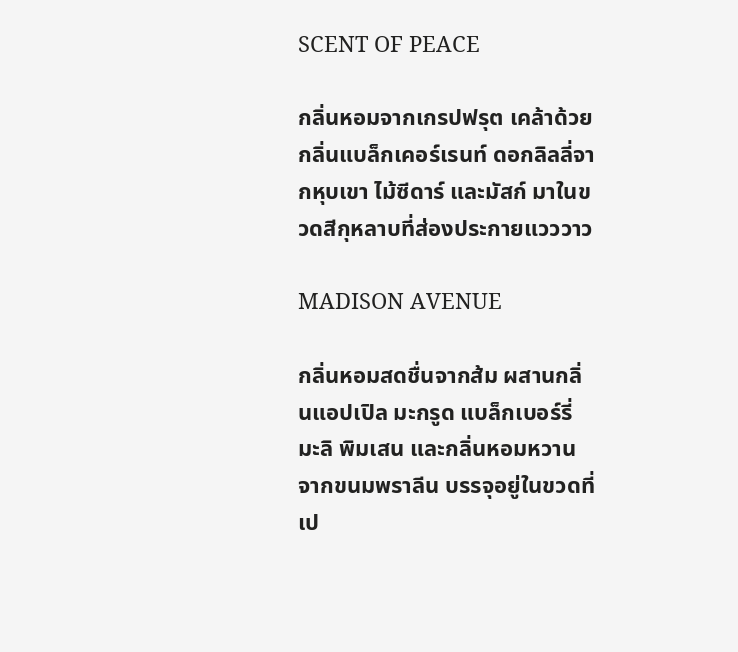SCENT OF PEACE

กลิ่นหอมจากเกรปฟรุต เคล้าด้วยกลิ่นแบล็กเคอร์เรนท์ ดอกลิลลี่จากหุบเขา ไม้ซีดาร์ และมัสก์ มาในขวดสีกุหลาบที่ส่องประกายแวววาว

MADISON AVENUE

กลิ่นหอมสดชื่นจากส้ม ผสานกลิ่นแอปเปิล มะกรูด แบล็กเบอร์รี่ มะลิ พิมเสน และกลิ่นหอมหวานจากขนมพราลีน บรรจุอยู่ในขวดที่เป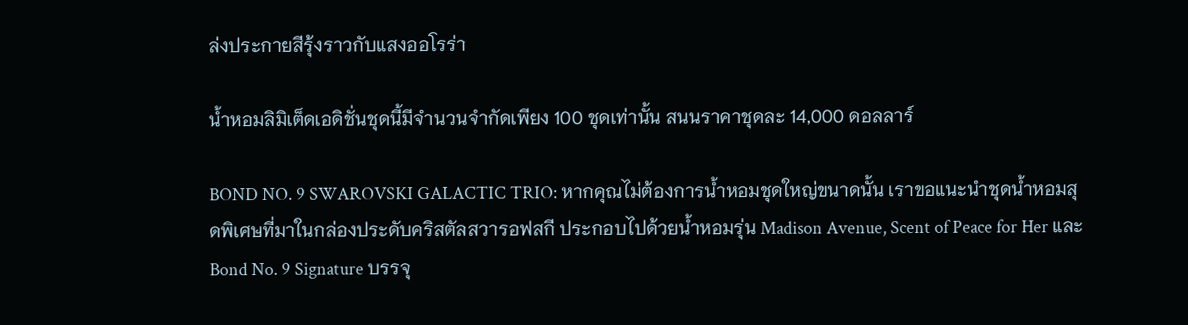ล่งประกายสีรุ้งราวกับแสงออโรร่า

น้ำหอมลิมิเต็ดเอดิชั่นชุดนี้มีจำนวนจำกัดเพียง 100 ชุดเท่านั้น สนนราคาชุดละ 14,000 ดอลลาร์

BOND NO. 9 SWAROVSKI GALACTIC TRIO: หากคุณไม่ต้องการน้ำหอมชุดใหญ่ขนาดนั้น เราขอแนะนำชุดน้ำหอมสุดพิเศษที่มาในกล่องประดับคริสตัลสวารอฟสกี ประกอบไปด้วยน้ำหอมรุ่น Madison Avenue, Scent of Peace for Her และ Bond No. 9 Signature บรรจุ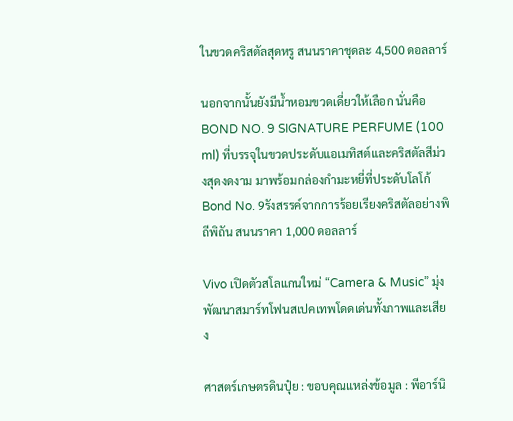ในขวดคริสตัลสุดหรู สนนราคาชุดละ 4,500 ดอลลาร์

นอกจากนั้นยังมีน้ำหอมขวดเดี่ยวให้เลือก นั่นคือ BOND NO. 9 SIGNATURE PERFUME (100 ml) ที่บรรจุในขวดประดับแอเมทิสต์และคริสตัลสีม่วงสุดงดงาม มาพร้อมกล่องกำมะหยี่ที่ประดับโลโก้ Bond No. 9รังสรรค์จากการร้อยเรียงคริสตัลอย่างพิถีพิถัน สนนราคา 1,000 ดอลลาร์

Vivo เปิดตัวสโลแกนใหม่ “Camera & Music” มุ่งพัฒนาสมาร์ทโฟนสเปคเทพโดดเด่นทั้งภาพและเสียง

ศาสตร์เกษตรดินปุ๋ย : ขอบคุณแหล่งข้อมูล : พีอาร์นิ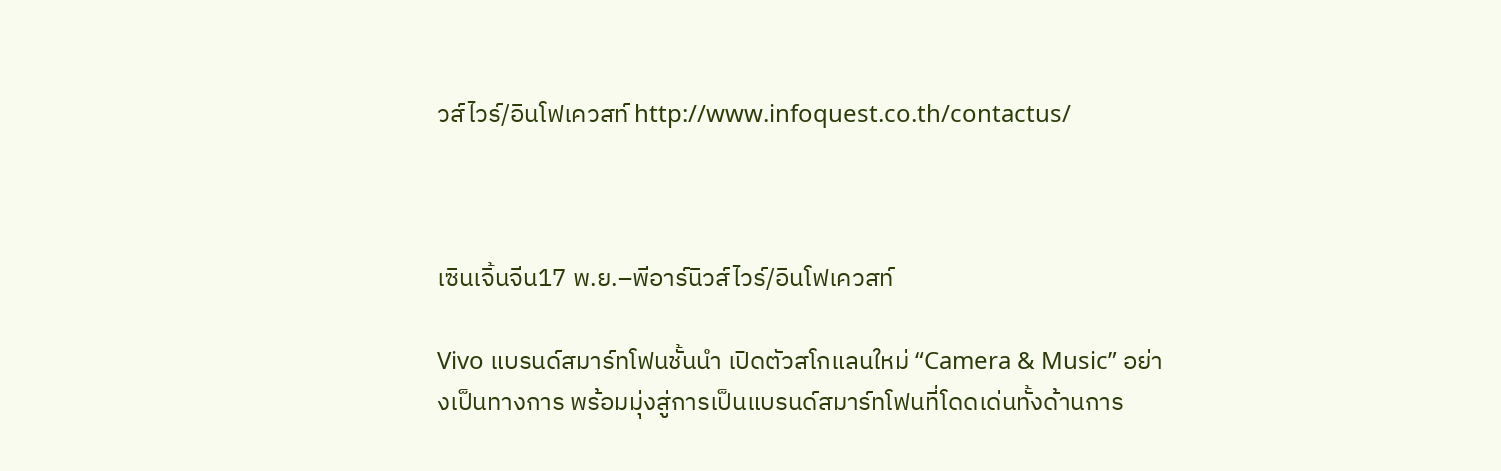วส์ไวร์/อินโฟเควสท์ http://www.infoquest.co.th/contactus/



เซินเจิ้นจีน17 พ.ย.–พีอาร์นิวส์ไวร์/อินโฟเควสท์

Vivo แบรนด์สมาร์ทโฟนชั้นนำ เปิดตัวสโกแลนใหม่ “Camera & Music” อย่างเป็นทางการ พร้อมมุ่งสู่การเป็นแบรนด์สมาร์ทโฟนที่โดดเด่นทั้งด้านการ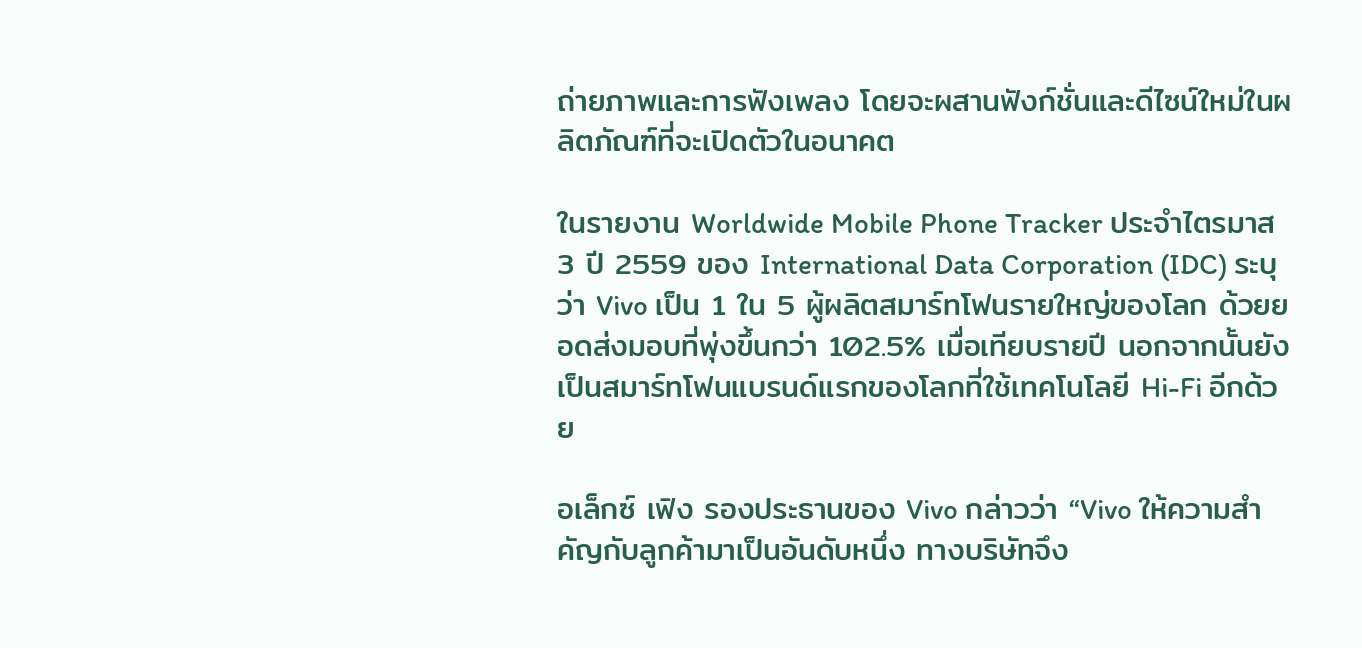ถ่ายภาพและการฟังเพลง โดยจะผสานฟังก์ชั่นและดีไซน์ใหม่ในผลิตภัณฑ์ที่จะเปิดตัวในอนาคต

ในรายงาน Worldwide Mobile Phone Tracker ประจำไตรมาส 3 ปี 2559 ของ International Data Corporation (IDC) ระบุว่า Vivo เป็น 1 ใน 5 ผู้ผลิตสมาร์ทโฟนรายใหญ่ของโลก ด้วยยอดส่งมอบที่พุ่งขึ้นกว่า 102.5% เมื่อเทียบรายปี นอกจากนั้นยังเป็นสมาร์ทโฟนแบรนด์แรกของโลกที่ใช้เทคโนโลยี Hi-Fi อีกด้วย

อเล็กซ์ เฟิง รองประธานของ Vivo กล่าวว่า “Vivo ให้ความสำคัญกับลูกค้ามาเป็นอันดับหนึ่ง ทางบริษัทจึง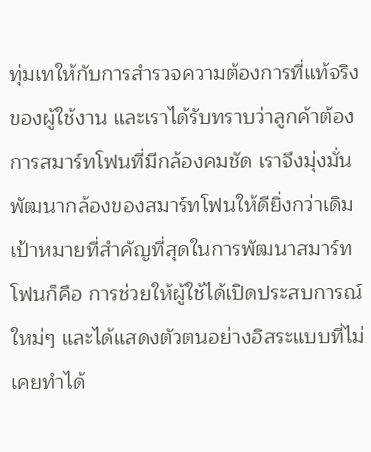ทุ่มเทให้กับการสำรวจความต้องการที่แท้จริงของผู้ใช้งาน และเราได้รับทราบว่าลูกค้าต้องการสมาร์ทโฟนที่มีกล้องคมชัด เราจึงมุ่งมั่นพัฒนากล้องของสมาร์ทโฟนให้ดียิ่งกว่าเดิม เป้าหมายที่สำคัญที่สุดในการพัฒนาสมาร์ทโฟนก็คือ การช่วยให้ผู้ใช้ได้เปิดประสบการณ์ใหม่ๆ และได้แสดงตัวตนอย่างอิสระแบบที่ไม่เคยทำได้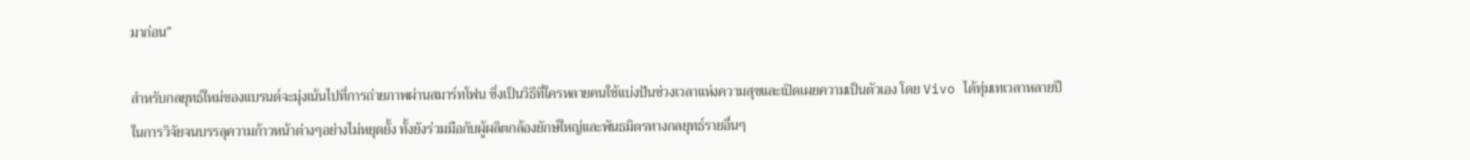มาก่อน”

สำหรับกลยุทธ์ใหม่ของแบรนด์จะมุ่งเน้นไปที่การถ่ายภาพผ่านสมาร์ทโฟน ซึ่งเป็นวิธีที่ใครหลายคนใช้แบ่งปันช่วงเวลาแห่งความสุขและเปิดเผยความเป็นตัวเอง โดย Vivo ได้ทุ่มเทเวลาหลายปีในการวิจัยจนบรรลุความก้าวหน้าต่างๆอย่างไม่หยุดยั้ง ทั้งยังร่วมมือกับผู้ผลิตกล้องยักษ์ใหญ่และพันธมิตรทางกลยุทธ์รายอื่นๆ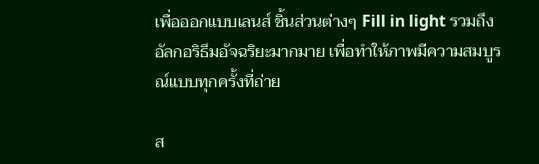เพื่อออกแบบเลนส์ ชิ้นส่วนต่างๆ Fill in light รวมถึงอัลกอริธึมอัจฉริยะมากมาย เพื่อทำให้ภาพมีความสมบูรณ์แบบทุกครั้งที่ถ่าย

ส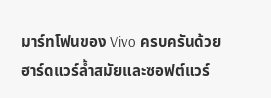มาร์ทโฟนของ Vivo ครบครันด้วยฮาร์ดแวร์ล้ำสมัยและซอฟต์แวร์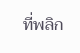ที่พลิก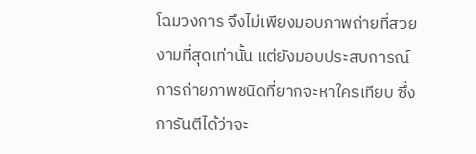โฉมวงการ จึงไม่เพียงมอบภาพถ่ายที่สวยงามที่สุดเท่านั้น แต่ยังมอบประสบการณ์การถ่ายภาพชนิดที่ยากจะหาใครเทียบ ซึ่งการันตีได้ว่าจะ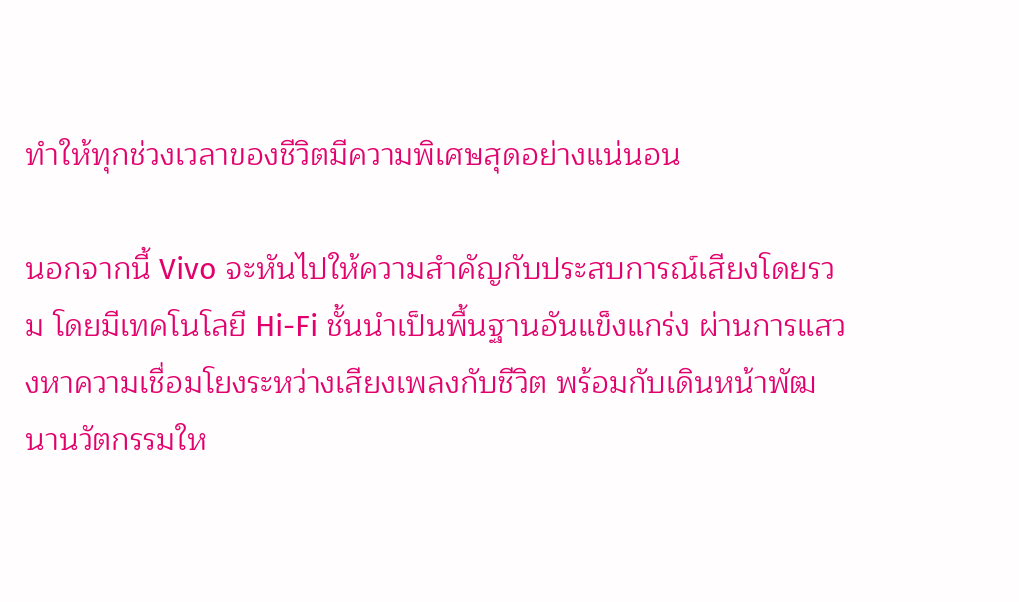ทำให้ทุกช่วงเวลาของชีวิตมีความพิเศษสุดอย่างแน่นอน

นอกจากนี้ Vivo จะหันไปให้ความสำคัญกับประสบการณ์เสียงโดยรวม โดยมีเทคโนโลยี Hi-Fi ชั้นนำเป็นพื้นฐานอันแข็งแกร่ง ผ่านการแสวงหาความเชื่อมโยงระหว่างเสียงเพลงกับชีวิต พร้อมกับเดินหน้าพัฒนานวัตกรรมให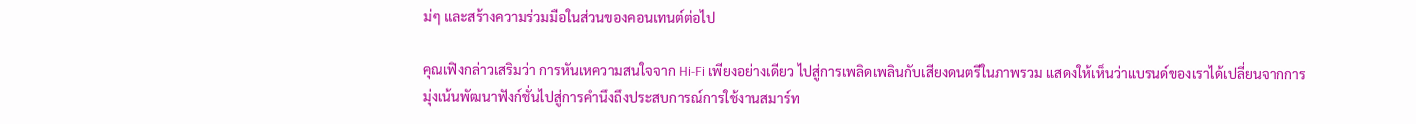ม่ๆ และสร้างความร่วมมือในส่วนของคอนเทนต์ต่อไป

คุณเฟิงกล่าวเสริมว่า การหันเหความสนใจจาก Hi-Fi เพียงอย่างเดียว ไปสู่การเพลิดเพลินกับเสียงดนตรีในภาพรวม แสดงให้เห็นว่าแบรนด์ของเราได้เปลี่ยนจากการมุ่งเน้นพัฒนาฟังก์ชั่นไปสู่การคำนึงถึงประสบการณ์การใช้งานสมาร์ท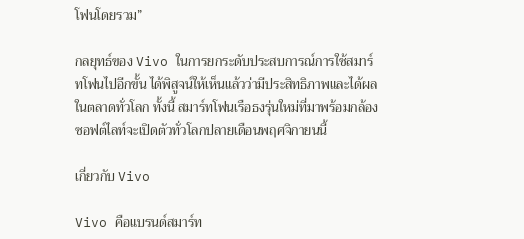โฟนโดยรวม”

กลยุทธ์ของ Vivo ในการยกระดับประสบการณ์การใช้สมาร์ทโฟนไปอีกขั้น ได้พิสูจน์ให้เห็นแล้วว่ามีประสิทธิภาพและได้ผลในตลาดทั่วโลก ทั้งนี้ สมาร์ทโฟนเรือธงรุ่นใหม่ที่มาพร้อมกล้องซอฟต์ไลท์จะเปิดตัวทั่วโลกปลายเดือนพฤศจิกายนนี้

เกี่ยวกับ Vivo

Vivo คือแบรนด์สมาร์ท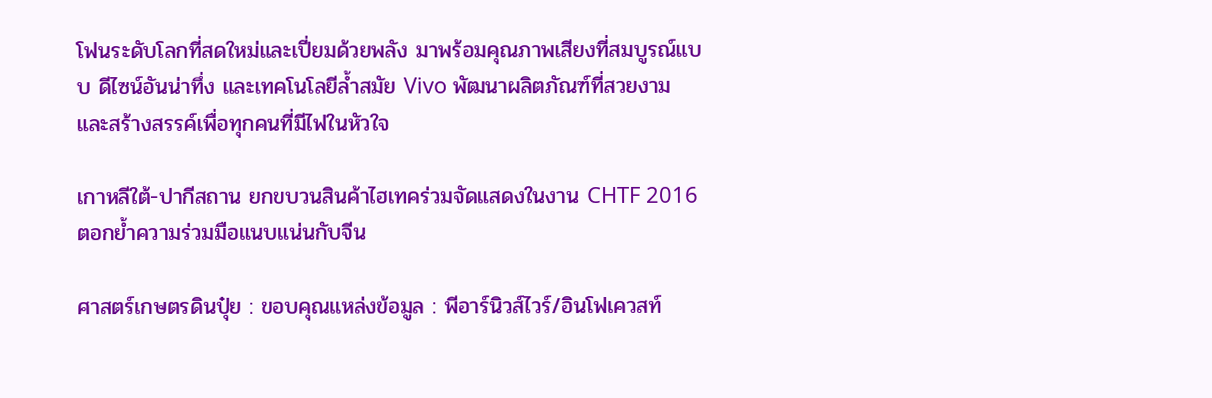โฟนระดับโลกที่สดใหม่และเปี่ยมด้วยพลัง มาพร้อมคุณภาพเสียงที่สมบูรณ์แบบ ดีไซน์อันน่าทึ่ง และเทคโนโลยีล้ำสมัย Vivo พัฒนาผลิตภัณฑ์ที่สวยงามและสร้างสรรค์เพื่อทุกคนที่มีไฟในหัวใจ

เกาหลีใต้-ปากีสถาน ยกขบวนสินค้าไฮเทคร่วมจัดแสดงในงาน CHTF 2016 ตอกย้ำความร่วมมือแนบแน่นกับจีน

ศาสตร์เกษตรดินปุ๋ย : ขอบคุณแหล่งข้อมูล : พีอาร์นิวส์ไวร์/อินโฟเควสท์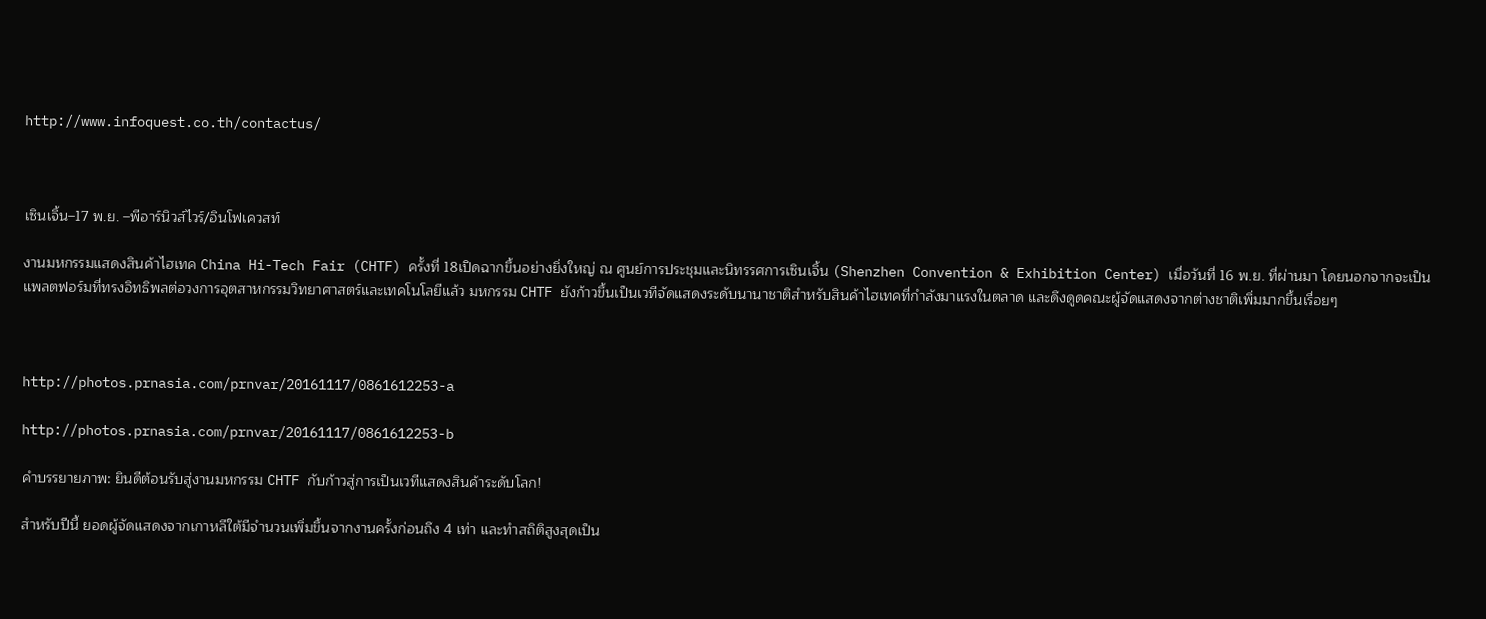http://www.infoquest.co.th/contactus/



เซินเจิ้น–17 พ.ย. –พีอาร์นิวส์ไวร์/อินโฟเควสท์

งานมหกรรมแสดงสินค้าไฮเทค China Hi-Tech Fair (CHTF) ครั้งที่ 18เปิดฉากขึ้นอย่างยิ่งใหญ่ ณ ศูนย์การประชุมและนิทรรศการเซินเจิ้น (Shenzhen Convention & Exhibition Center) เมื่อวันที่ 16 พ.ย. ที่ผ่านมา โดยนอกจากจะเป็นแพลตฟอร์มที่ทรงอิทธิพลต่อวงการอุตสาหกรรมวิทยาศาสตร์และเทคโนโลยีแล้ว มหกรรม CHTF ยังก้าวขึ้นเป็นเวทีจัดแสดงระดับนานาชาติสำหรับสินค้าไฮเทคที่กำลังมาแรงในตลาด และดึงดูดคณะผู้จัดแสดงจากต่างชาติเพิ่มมากขึ้นเรื่อยๆ



http://photos.prnasia.com/prnvar/20161117/0861612253-a

http://photos.prnasia.com/prnvar/20161117/0861612253-b

คำบรรยายภาพ: ยินดีต้อนรับสู่งานมหกรรม CHTF กับก้าวสู่การเป็นเวทีแสดงสินค้าระดับโลก!

สำหรับปีนี้ ยอดผู้จัดแสดงจากเกาหลีใต้มีจำนวนเพิ่มขึ้นจากงานครั้งก่อนถึง 4 เท่า และทำสถิติสูงสุดเป็น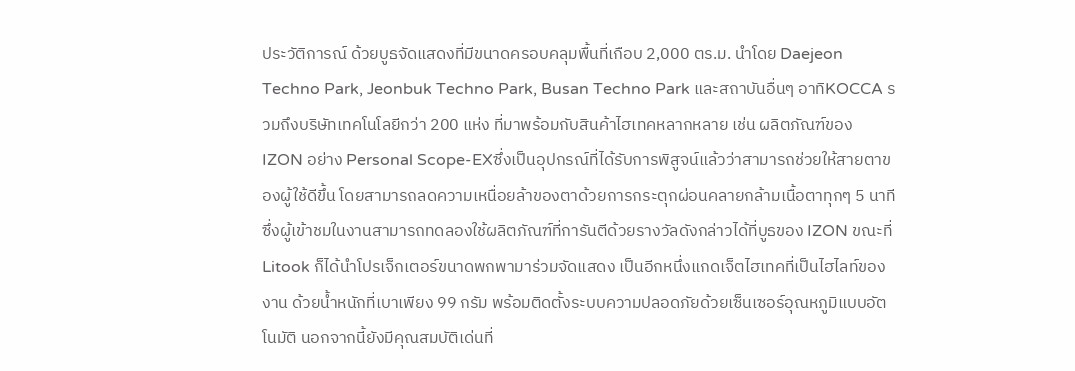ประวัติการณ์ ด้วยบูธจัดแสดงที่มีขนาดครอบคลุมพื้นที่เกือบ 2,000 ตร.ม. นำโดย Daejeon Techno Park, Jeonbuk Techno Park, Busan Techno Park และสถาบันอื่นๆ อาทิKOCCA รวมถึงบริษัทเทคโนโลยีกว่า 200 แห่ง ที่มาพร้อมกับสินค้าไฮเทคหลากหลาย เช่น ผลิตภัณฑ์ของ IZON อย่าง Personal Scope-EXซึ่งเป็นอุปกรณ์ที่ได้รับการพิสูจน์แล้วว่าสามารถช่วยให้สายตาของผู้ใช้ดีขึ้น โดยสามารถลดความเหนื่อยล้าของตาด้วยการกระตุกผ่อนคลายกล้ามเนื้อตาทุกๆ 5 นาที ซึ่งผู้เข้าชมในงานสามารถทดลองใช้ผลิตภัณฑ์ที่การันตีด้วยรางวัลดังกล่าวได้ที่บูธของ IZON ขณะที่ Litook ก็ได้นำโปรเจ็กเตอร์ขนาดพกพามาร่วมจัดแสดง เป็นอีกหนึ่งแกดเจ็ตไฮเทคที่เป็นไฮไลท์ของงาน ด้วยน้ำหนักที่เบาเพียง 99 กรัม พร้อมติดตั้งระบบความปลอดภัยด้วยเซ็นเซอร์อุณหภูมิแบบอัตโนมัติ นอกจากนี้ยังมีคุณสมบัติเด่นที่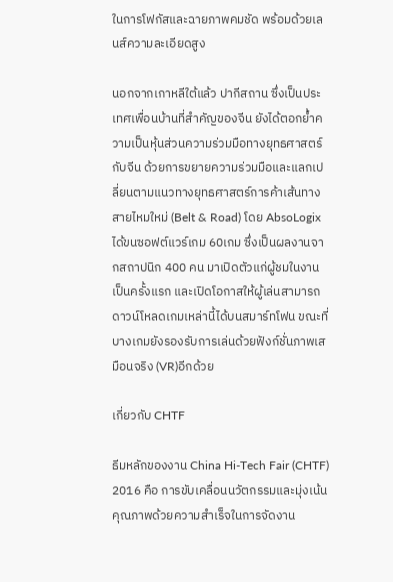ในการโฟกัสและฉายภาพคมชัด พร้อมด้วยเลนส์ความละเอียดสูง

นอกจากเกาหลีใต้แล้ว ปากีสถาน ซึ่งเป็นประเทศเพื่อนบ้านที่สำคัญของจีน ยังได้ตอกย้ำความเป็นหุ้นส่วนความร่วมมือทางยุทธศาสตร์กับจีน ด้วยการขยายความร่วมมือและแลกเปลี่ยนตามแนวทางยุทธศาสตร์การค้าเส้นทางสายไหมใหม่ (Belt & Road) โดย AbsoLogix ได้ขนซอฟต์แวร์เกม 60เกม ซึ่งเป็นผลงานจากสถาปนิก 400 คน มาเปิดตัวแก่ผู้ชมในงานเป็นครั้งแรก และเปิดโอกาสให้ผู้เล่นสามารถดาวน์โหลดเกมเหล่านี้ได้บนสมาร์ทโฟน ขณะที่บางเกมยังรองรับการเล่นด้วยฟังก์ชั่นภาพเสมือนจริง (VR)อีกด้วย

เกี่ยวกับ CHTF

ธีมหลักของงาน China Hi-Tech Fair (CHTF) 2016 คือ การขับเคลื่อนนวัตกรรมและมุ่งเน้นคุณภาพด้วยความสำเร็จในการจัดงาน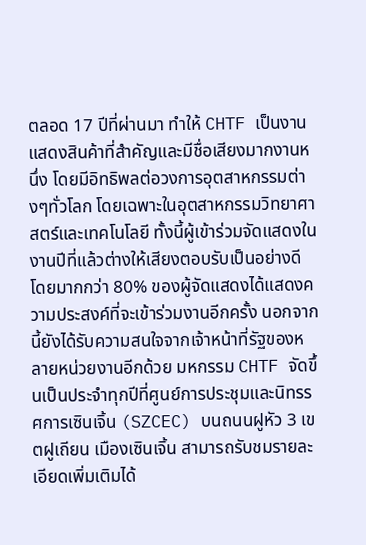ตลอด 17 ปีที่ผ่านมา ทำให้ CHTF เป็นงานแสดงสินค้าที่สำคัญและมีชื่อเสียงมากงานหนึ่ง โดยมีอิทธิพลต่อวงการอุตสาหกรรมต่างๆทั่วโลก โดยเฉพาะในอุตสาหกรรมวิทยาศาสตร์และเทคโนโลยี ทั้งนี้ผู้เข้าร่วมจัดแสดงในงานปีที่แล้วต่างให้เสียงตอบรับเป็นอย่างดี โดยมากกว่า 80% ของผู้จัดแสดงได้แสดงความประสงค์ที่จะเข้าร่วมงานอีกครั้ง นอกจากนี้ยังได้รับความสนใจจากเจ้าหน้าที่รัฐของหลายหน่วยงานอีกด้วย มหกรรม CHTF จัดขึ้นเป็นประจำทุกปีที่ศูนย์การประชุมและนิทรรศการเซินเจิ้น (SZCEC) บนถนนฝูหัว 3 เขตฝูเถียน เมืองเซินเจิ้น สามารถรับชมรายละเอียดเพิ่มเติมได้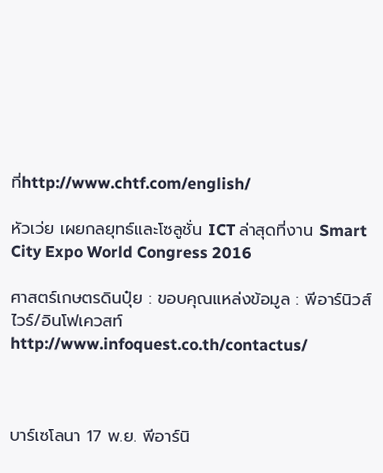ที่http://www.chtf.com/english/

หัวเว่ย เผยกลยุทธ์และโซลูชั่น ICT ล่าสุดที่งาน Smart City Expo World Congress 2016

ศาสตร์เกษตรดินปุ๋ย : ขอบคุณแหล่งข้อมูล : พีอาร์นิวส์ไวร์/อินโฟเควสท์ http://www.infoquest.co.th/contactus/



บาร์เซโลนา 17 พ.ย. พีอาร์นิ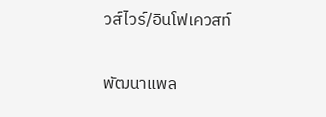วส์ไวร์/อินโฟเควสท์

พัฒนาแพล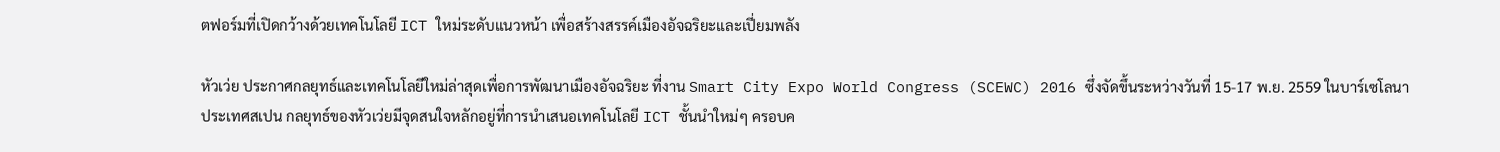ตฟอร์มที่เปิดกว้างด้วยเทคโนโลยี ICT ใหม่ระดับแนวหน้า เพื่อสร้างสรรค์เมืองอัจฉริยะและเปี่ยมพลัง

หัวเว่ย ประกาศกลยุทธ์และเทคโนโลยีใหม่ล่าสุดเพื่อการพัฒนาเมืองอัจฉริยะ ที่งาน Smart City Expo World Congress (SCEWC) 2016 ซึ่งจัดขึ้นระหว่างวันที่ 15-17 พ.ย. 2559 ในบาร์เซโลนา ประเทศสเปน กลยุทธ์ของหัวเว่ยมีจุดสนใจหลักอยู่ที่การนำเสนอเทคโนโลยี ICT ชั้นนำใหม่ๆ ครอบค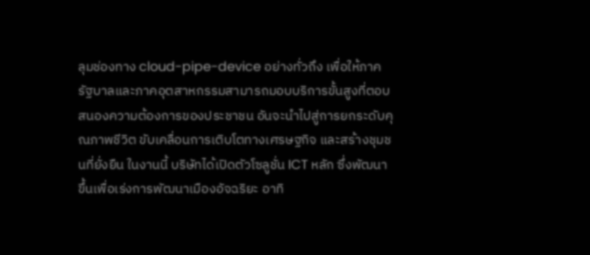ลุมช่องทาง cloud-pipe-device อย่างทั่วถึง เพื่อให้ภาครัฐบาลและภาคอุตสาหกรรมสามารถมอบบริการขั้นสูงที่ตอบสนองความต้องการของประชาชน อันจะนำไปสู่การยกระดับคุณภาพชีวิต ขับเคลื่อนการเติบโตทางเศรษฐกิจ และสร้างชุมชนที่ยั่งยืน ในงานนี้ บริษัทได้เปิดตัวโซลูชั่น ICT หลัก ซึ่งพัฒนาขึ้นเพื่อเร่งการพัฒนาเมืองอัจฉริยะ อาทิ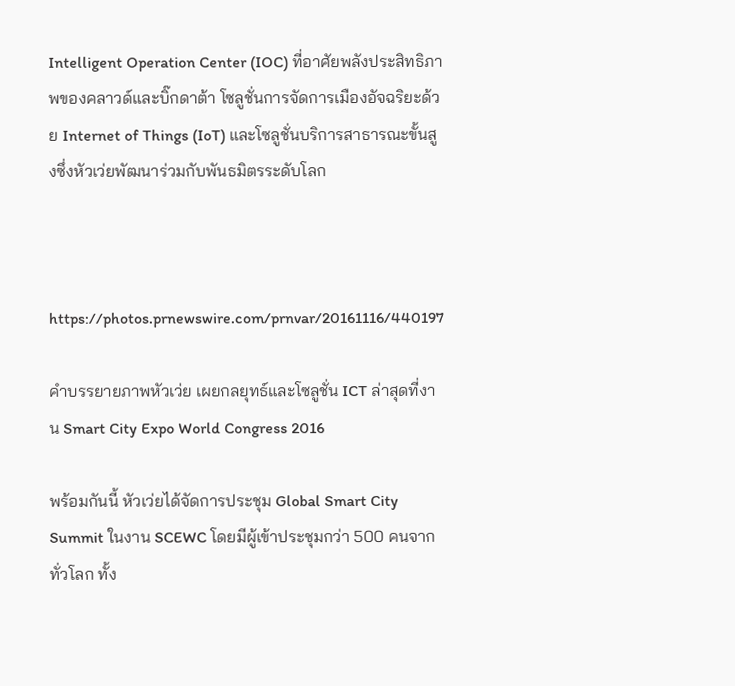Intelligent Operation Center (IOC) ที่อาศัยพลังประสิทธิภาพของคลาวด์และบิ๊กดาต้า โซลูชั่นการจัดการเมืองอัจฉริยะด้วย Internet of Things (IoT) และโซลูชั่นบริการสาธารณะขั้นสูงซึ่งหัวเว่ยพัฒนาร่วมกับพันธมิตรระดับโลก



https://photos.prnewswire.com/prnvar/20161116/440197

คำบรรยายภาพหัวเว่ย เผยกลยุทธ์และโซลูชั่น ICT ล่าสุดที่งาน Smart City Expo World Congress 2016

พร้อมกันนี้ หัวเว่ยได้จัดการประชุม Global Smart City Summit ในงาน SCEWC โดยมีผู้เข้าประชุมกว่า 500 คนจากทั่วโลก ทั้ง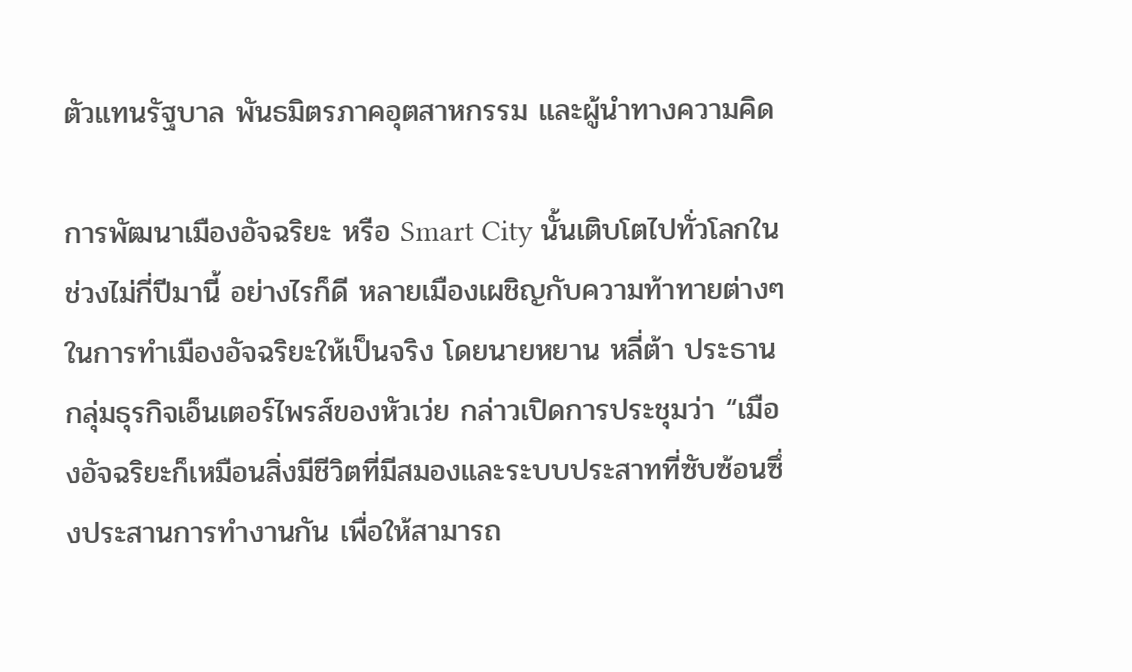ตัวแทนรัฐบาล พันธมิตรภาคอุตสาหกรรม และผู้นำทางความคิด

การพัฒนาเมืองอัจฉริยะ หรือ Smart City นั้นเติบโตไปทั่วโลกในช่วงไม่กี่ปีมานี้ อย่างไรก็ดี หลายเมืองเผชิญกับความท้าทายต่างๆ ในการทำเมืองอัจฉริยะให้เป็นจริง โดยนายหยาน หลี่ต้า ประธานกลุ่มธุรกิจเอ็นเตอร์ไพรส์ของหัวเว่ย กล่าวเปิดการประชุมว่า “เมืองอัจฉริยะก็เหมือนสิ่งมีชีวิตที่มีสมองและระบบประสาทที่ซับซ้อนซึ่งประสานการทำงานกัน เพื่อให้สามารถ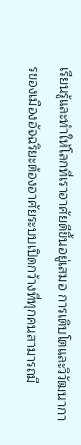เรียนรู้และทำให้โลกที่เราอาศัยดีขึ้นอยู่เสมอ การเติบโตและวิวัฒนาการของเมืองอัจฉริยะต้องอาศัยระบบเปิดกว้างที่ทุกคนสามารถมี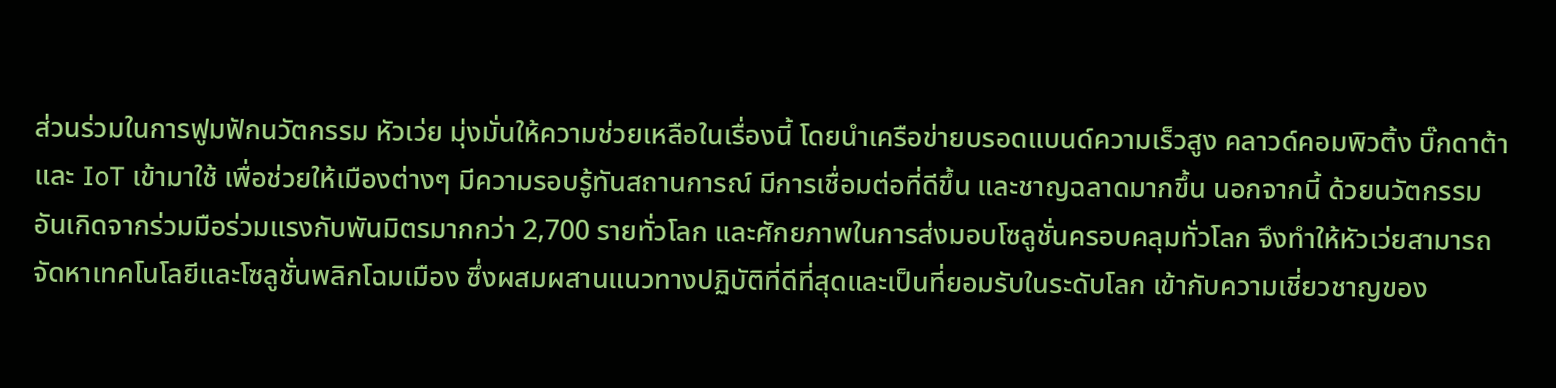ส่วนร่วมในการฟูมฟักนวัตกรรม หัวเว่ย มุ่งมั่นให้ความช่วยเหลือในเรื่องนี้ โดยนำเครือข่ายบรอดแบนด์ความเร็วสูง คลาวด์คอมพิวติ้ง บิ๊กดาต้า และ IoT เข้ามาใช้ เพื่อช่วยให้เมืองต่างๆ มีความรอบรู้ทันสถานการณ์ มีการเชื่อมต่อที่ดีขึ้น และชาญฉลาดมากขึ้น นอกจากนี้ ด้วยนวัตกรรมอันเกิดจากร่วมมือร่วมแรงกับพันมิตรมากกว่า 2,700 รายทั่วโลก และศักยภาพในการส่งมอบโซลูชั่นครอบคลุมทั่วโลก จึงทำให้หัวเว่ยสามารถจัดหาเทคโนโลยีและโซลูชั่นพลิกโฉมเมือง ซึ่งผสมผสานแนวทางปฏิบัติที่ดีที่สุดและเป็นที่ยอมรับในระดับโลก เข้ากับความเชี่ยวชาญของ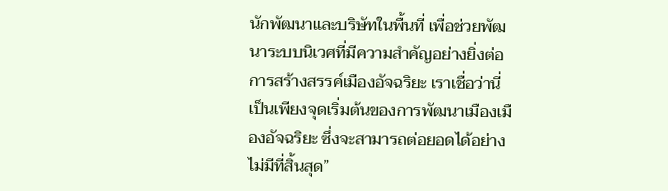นักพัฒนาและบริษัทในพื้นที่ เพื่อช่วยพัฒนาระบบนิเวศที่มีความสำคัญอย่างยิ่งต่อการสร้างสรรค์เมืองอัจฉริยะ เราเชื่อว่านี่เป็นเพียงจุดเริ่มต้นของการพัฒนาเมืองเมืองอัจฉริยะ ซึ่งจะสามารถต่อยอดได้อย่างไม่มีที่สิ้นสุด”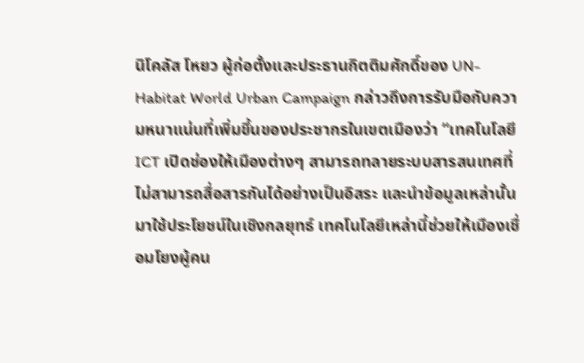นิโคลัส โหยว ผู้ก่อตั้งและประธานกิตติมศักดิ์ของ UN-Habitat World Urban Campaign กล่าวถึงการรับมือกับความหนาแน่นที่เพิ่มขึ้นของประชากรในเขตเมืองว่า “เทคโนโลยี ICT เปิดช่องให้เมืองต่างๆ สามารถทลายระบบสารสนเทศที่ไม่สามารถสื่อสารกันได้อย่างเป็นอิสระ และนำข้อมูลเหล่านั้นมาใช้ประโยชน์ในเชิงกลยุทธ์ เทคโนโลยีเหล่านี้ช่วยให้เมืองเชื่อมโยงผู้คน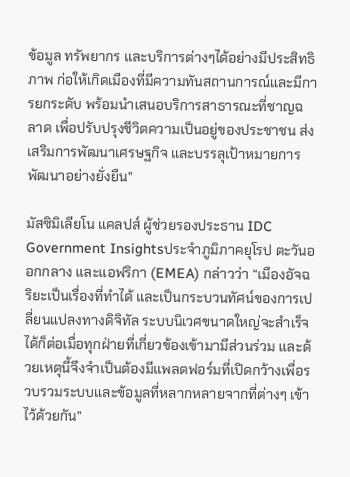ข้อมูล ทรัพยากร และบริการต่างๆได้อย่างมีประสิทธิภาพ ก่อให้เกิดเมืองที่มีความทันสถานการณ์และมีการยกระดับ พร้อมนำเสนอบริการสาธารณะที่ชาญฉลาด เพื่อปรับปรุงชีวิตความเป็นอยู่ของประชาชน ส่งเสริมการพัฒนาเศรษฐกิจ และบรรลุเป้าหมายการพัฒนาอย่างยั่งยืน”

มัสซิมิเลียโน แคลปส์ ผู้ช่วยรองประธาน IDC Government Insightsประจำภูมิภาคยุโรป ตะวันออกกลาง และแอฟริกา (EMEA) กล่าวว่า “เมืองอัจฉริยะเป็นเรื่องที่ทำได้ และเป็นกระบวนทัศน์ของการเปลี่ยนแปลงทางดิจิทัล ระบบนิเวศขนาดใหญ่จะสำเร็จได้ก็ต่อเมื่อทุกฝ่ายที่เกี่ยวข้องเข้ามามีส่วนร่วม และด้วยเหตุนี้จึงจำเป็นต้องมีแพลตฟอร์มที่เปิดกว้างเพื่อรวบรวมระบบและข้อมูลที่หลากหลายจากที่ต่างๆ เข้าไว้ด้วยกัน”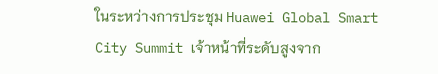ในระหว่างการประชุม Huawei Global Smart City Summit เจ้าหน้าที่ระดับสูงจาก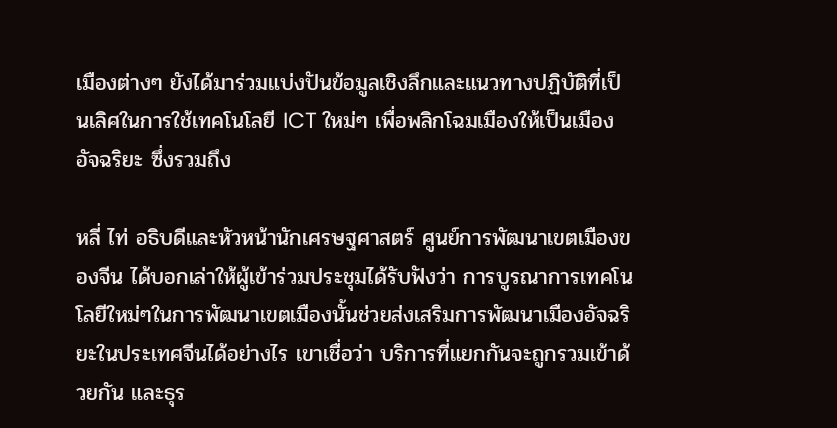เมืองต่างๆ ยังได้มาร่วมแบ่งปันข้อมูลเชิงลึกและแนวทางปฏิบัติที่เป็นเลิศในการใช้เทคโนโลยี ICT ใหม่ๆ เพื่อพลิกโฉมเมืองให้เป็นเมืองอัจฉริยะ ซึ่งรวมถึง

หลี่ ไท่ อธิบดีและหัวหน้านักเศรษฐศาสตร์ ศูนย์การพัฒนาเขตเมืองของจีน ได้บอกเล่าให้ผู้เข้าร่วมประชุมได้รับฟังว่า การบูรณาการเทคโนโลยีใหม่ๆในการพัฒนาเขตเมืองนั้นช่วยส่งเสริมการพัฒนาเมืองอัจฉริยะในประเทศจีนได้อย่างไร เขาเชื่อว่า บริการที่แยกกันจะถูกรวมเข้าด้วยกัน และธุร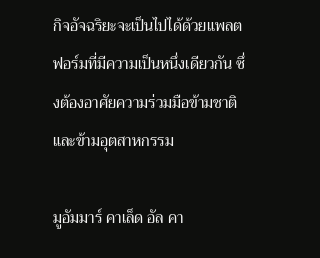กิจอัจฉริยะจะเป็นไปได้ด้วยแพลตฟอร์มที่มีความเป็นหนึ่งเดียวกัน ซึ่งต้องอาศัยความร่วมมือข้ามชาติและข้ามอุตสาหกรรม

มูอัมมาร์ คาเล็ด อัล คา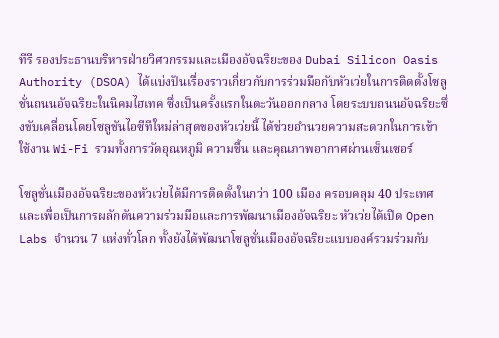ทีรี รองประธานบริหารฝ่ายวิศวกรรมและเมืองอัจฉริยะของ Dubai Silicon Oasis Authority (DSOA) ได้แบ่งปันเรื่องราวเกี่ยวกับการร่วมมือกับหัวเว่ยในการติดตั้งโซลูชั่นถนนอัจฉริยะในนิคมไฮเทค ซึ่งเป็นครั้งแรกในตะวันออกกลาง โดยระบบถนนอัจฉริยะซึ่งขับเคลื่อนโดยโซลูชันไอซีทีใหม่ล่าสุดของหัวเว่ยนี้ ได้ช่วยอำนวยความสะดวกในการเข้าใช้งาน Wi-Fi รวมทั้งการวัดอุณหภูมิ ความชื้น และคุณภาพอากาศผ่านเซ็นเซอร์

โซลูชั่นเมืองอัจฉริยะของหัวเว่ยได้มีการติดตั้งในกว่า 100 เมือง ครอบคลุม 40 ประเทศ และเพื่อเป็นการผลักดันความร่วมมือและการพัฒนาเมืองอัจฉริยะ หัวเว่ยได้เปิด Open Labs จำนวน 7 แห่งทั่วโลก ทั้งยังได้พัฒนาโซลูชั่นเมืองอัจฉริยะแบบองค์รวมร่วมกับ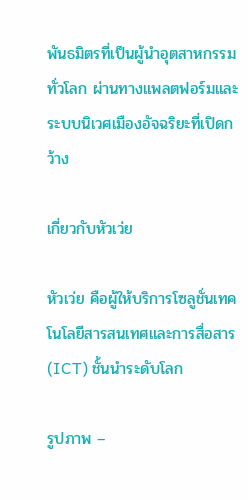พันธมิตรที่เป็นผู้นำอุตสาหกรรมทั่วโลก ผ่านทางแพลตฟอร์มและระบบนิเวศเมืองอัจฉริยะที่เปิดกว้าง

เกี่ยวกับหัวเว่ย

หัวเว่ย คือผู้ให้บริการโซลูชั่นเทคโนโลยีสารสนเทศและการสื่อสาร (ICT) ชั้นนำระดับโลก

รูปภาพ –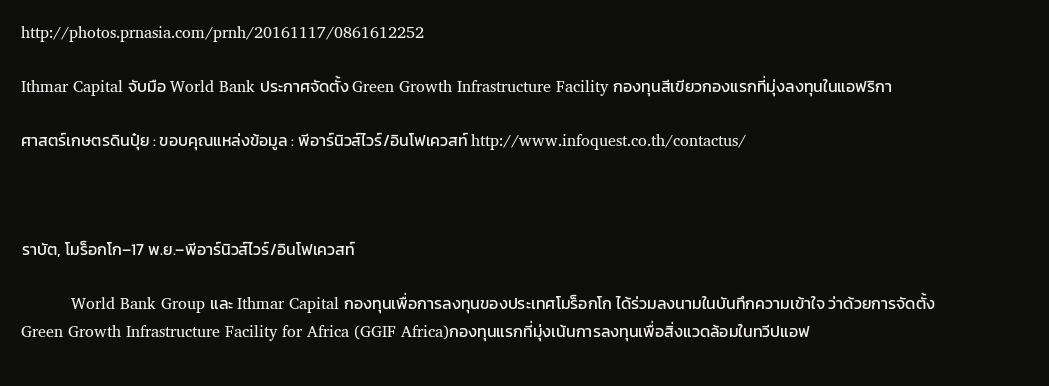http://photos.prnasia.com/prnh/20161117/0861612252

Ithmar Capital จับมือ World Bank ประกาศจัดตั้ง Green Growth Infrastructure Facility กองทุนสีเขียวกองแรกที่มุ่งลงทุนในแอฟริกา

ศาสตร์เกษตรดินปุ๋ย : ขอบคุณแหล่งข้อมูล : พีอาร์นิวส์ไวร์/อินโฟเควสท์ http://www.infoquest.co.th/contactus/



ราบัต, โมร็อกโก–17 พ.ย.–พีอาร์นิวส์ไวร์/อินโฟเควสท์

          World Bank Group และ Ithmar Capital กองทุนเพื่อการลงทุนของประเทศโมร็อกโก ได้ร่วมลงนามในบันทึกความเข้าใจ ว่าด้วยการจัดตั้ง Green Growth Infrastructure Facility for Africa (GGIF Africa)กองทุนแรกที่มุ่งเน้นการลงทุนเพื่อสิ่งแวดล้อมในทวีปแอฟ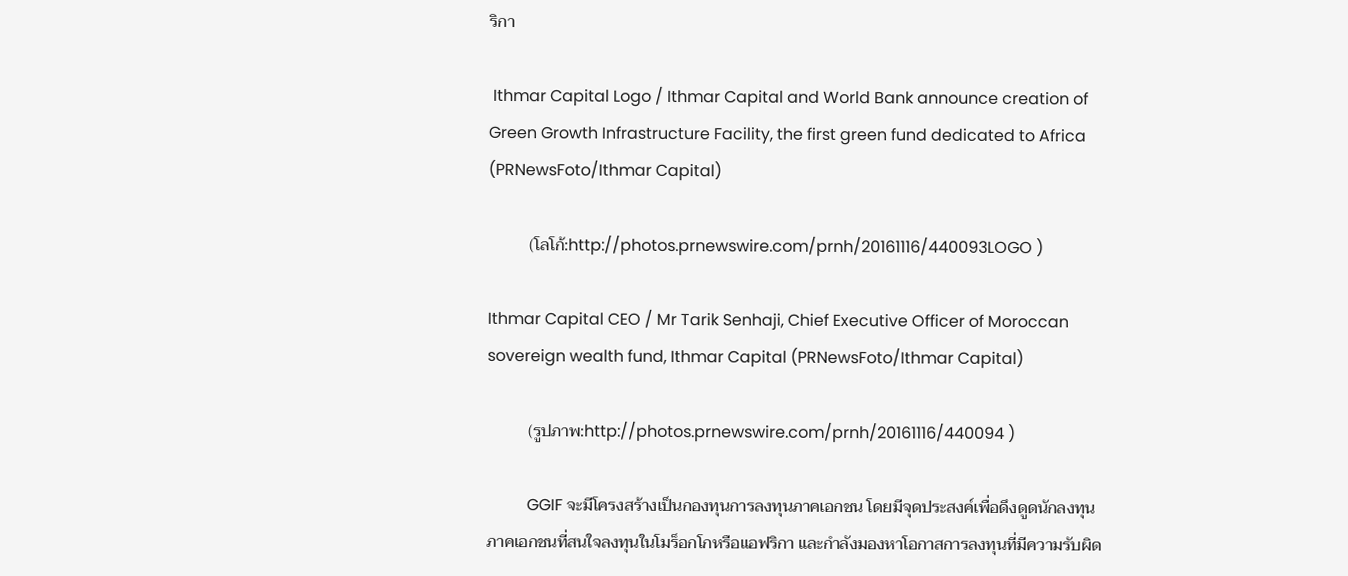ริกา

 Ithmar Capital Logo / Ithmar Capital and World Bank announce creation of Green Growth Infrastructure Facility, the first green fund dedicated to Africa (PRNewsFoto/Ithmar Capital)

          (โลโก้:http://photos.prnewswire.com/prnh/20161116/440093LOGO )

Ithmar Capital CEO / Mr Tarik Senhaji, Chief Executive Officer of Moroccan sovereign wealth fund, Ithmar Capital (PRNewsFoto/Ithmar Capital)

          (รูปภาพ:http://photos.prnewswire.com/prnh/20161116/440094 )

          GGIF จะมีโครงสร้างเป็นกองทุนการลงทุนภาคเอกชน โดยมีจุดประสงค์เพื่อดึงดูดนักลงทุนภาคเอกชนที่สนใจลงทุนในโมร็อกโกหรือแอฟริกา และกำลังมองหาโอกาสการลงทุนที่มีความรับผิด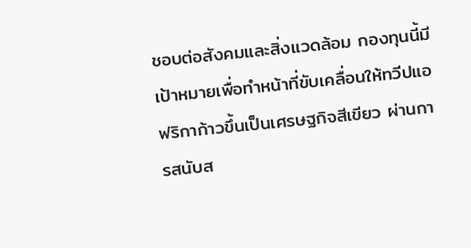ชอบต่อสังคมและสิ่งแวดล้อม กองทุนนี้มีเป้าหมายเพื่อทำหน้าที่ขับเคลื่อนให้ทวีปแอฟริกาก้าวขึ้นเป็นเศรษฐกิจสีเขียว ผ่านการสนับส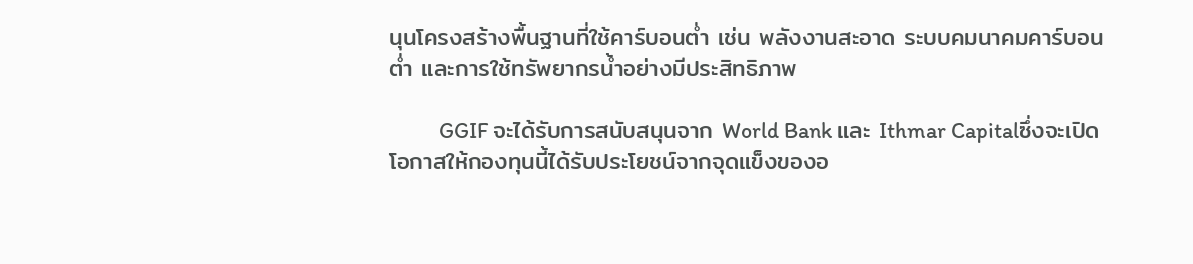นุนโครงสร้างพื้นฐานที่ใช้คาร์บอนต่ำ เช่น พลังงานสะอาด ระบบคมนาคมคาร์บอนต่ำ และการใช้ทรัพยากรน้ำอย่างมีประสิทธิภาพ

          GGIF จะได้รับการสนับสนุนจาก World Bank และ Ithmar Capitalซึ่งจะเปิดโอกาสให้กองทุนนี้ได้รับประโยชน์จากจุดแข็งของอ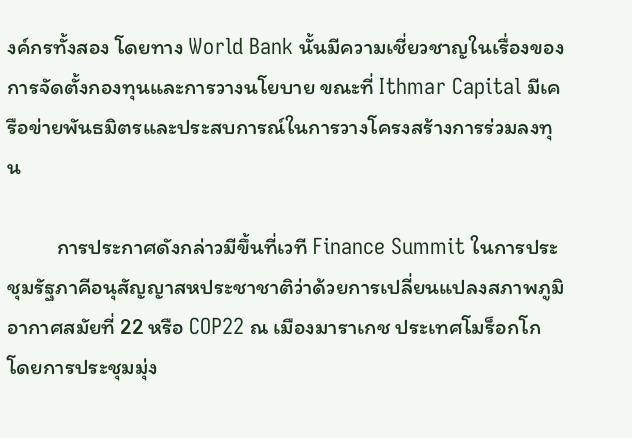งค์กรทั้งสอง โดยทาง World Bank นั้นมีความเชี่ยวชาญในเรื่องของการจัดตั้งกองทุนและการวางนโยบาย ขณะที่ Ithmar Capital มีเครือข่ายพันธมิตรและประสบการณ์ในการวางโครงสร้างการร่วมลงทุน

          การประกาศดังกล่าวมีขึ้นที่เวที Finance Summit ในการประชุมรัฐภาคีอนุสัญญาสหประชาชาติว่าด้วยการเปลี่ยนแปลงสภาพภูมิอากาศสมัยที่ 22 หรือ COP22 ณ เมืองมาราเกช ประเทศโมร็อกโก โดยการประชุมมุ่ง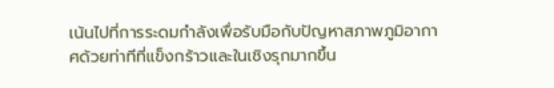เน้นไปที่การระดมกำลังเพื่อรับมือกับปัญหาสภาพภูมิอากาศด้วยท่าทีที่แข็งกร้าวและในเชิงรุกมากขึ้น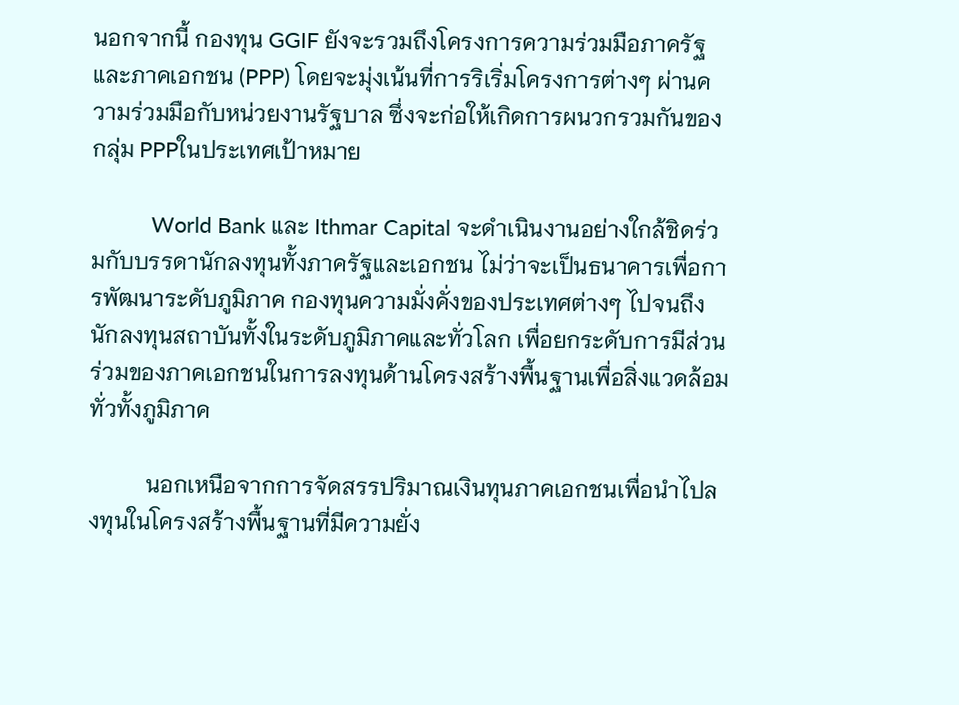นอกจากนี้ กองทุน GGIF ยังจะรวมถึงโครงการความร่วมมือภาครัฐและภาคเอกชน (PPP) โดยจะมุ่งเน้นที่การริเริ่มโครงการต่างๆ ผ่านความร่วมมือกับหน่วยงานรัฐบาล ซึ่งจะก่อให้เกิดการผนวกรวมกันของกลุ่ม PPPในประเทศเป้าหมาย

          World Bank และ Ithmar Capital จะดำเนินงานอย่างใกล้ชิดร่วมกับบรรดานักลงทุนทั้งภาครัฐและเอกชน ไม่ว่าจะเป็นธนาคารเพื่อการพัฒนาระดับภูมิภาค กองทุนความมั่งคั่งของประเทศต่างๆ ไปจนถึงนักลงทุนสถาบันทั้งในระดับภูมิภาคและทั่วโลก เพื่อยกระดับการมีส่วนร่วมของภาคเอกชนในการลงทุนด้านโครงสร้างพื้นฐานเพื่อสิ่งแวดล้อมทั่วทั้งภูมิภาค

          นอกเหนือจากการจัดสรรปริมาณเงินทุนภาคเอกชนเพื่อนำไปลงทุนในโครงสร้างพื้นฐานที่มีความยั่ง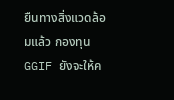ยืนทางสิ่งแวดล้อมแล้ว กองทุนGGIF ยังจะให้ค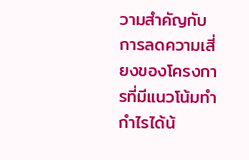วามสำคัญกับการลดความเสี่ยงของโครงการที่มีแนวโน้มทำกำไรได้น้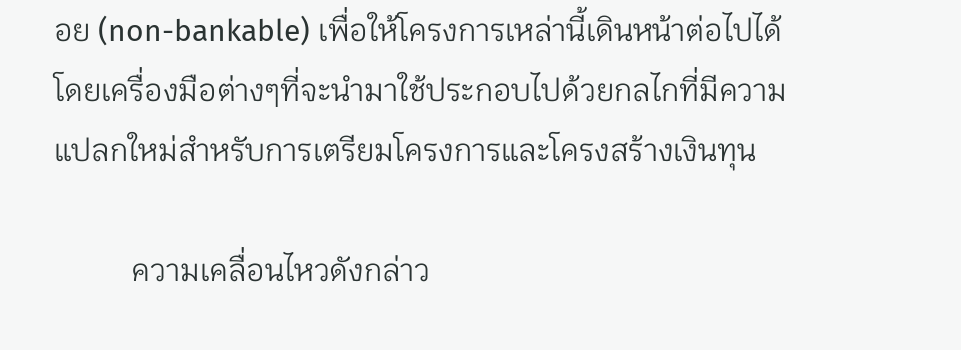อย (non-bankable) เพื่อให้โครงการเหล่านี้เดินหน้าต่อไปได้ โดยเครื่องมือต่างๆที่จะนำมาใช้ประกอบไปด้วยกลไกที่มีความแปลกใหม่สำหรับการเตรียมโครงการและโครงสร้างเงินทุน

          ความเคลื่อนไหวดังกล่าว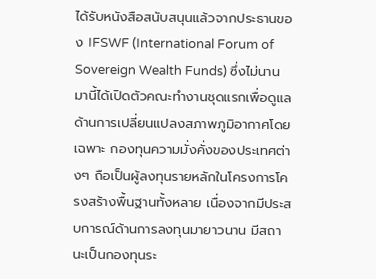ได้รับหนังสือสนับสนุนแล้วจากประธานของ IFSWF (International Forum of Sovereign Wealth Funds) ซึ่งไม่นานมานี้ได้เปิดตัวคณะทำงานชุดแรกเพื่อดูแลด้านการเปลี่ยนแปลงสภาพภูมิอากาศโดยเฉพาะ กองทุนความมั่งคั่งของประเทศต่างๆ ถือเป็นผู้ลงทุนรายหลักในโครงการโครงสร้างพื้นฐานทั้งหลาย เนื่องจากมีประสบการณ์ด้านการลงทุนมายาวนาน มีสถานะเป็นกองทุนระ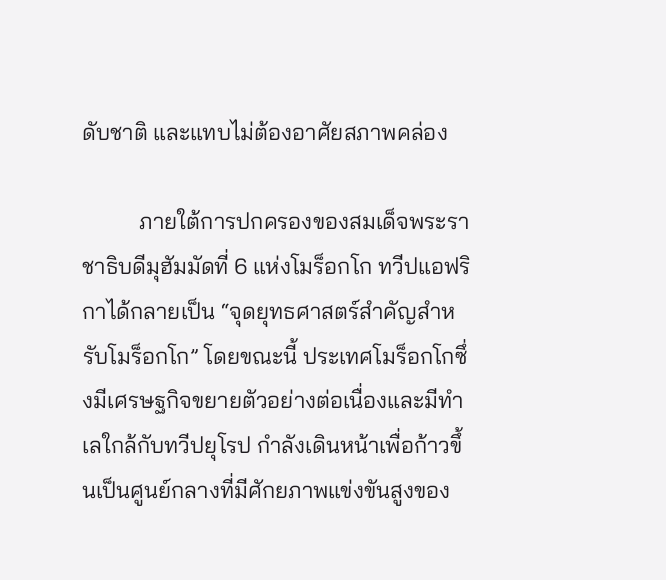ดับชาติ และแทบไม่ต้องอาศัยสภาพคล่อง

          ภายใต้การปกครองของสมเด็จพระราชาธิบดีมุฮัมมัดที่ 6 แห่งโมร็อกโก ทวีปแอฟริกาได้กลายเป็น “จุดยุทธศาสตร์สำคัญสำหรับโมร็อกโก” โดยขณะนี้ ประเทศโมร็อกโกซึ่งมีเศรษฐกิจขยายตัวอย่างต่อเนื่องและมีทำเลใกล้กับทวีปยุโรป กำลังเดินหน้าเพื่อก้าวขึ้นเป็นศูนย์กลางที่มีศักยภาพแข่งขันสูงของ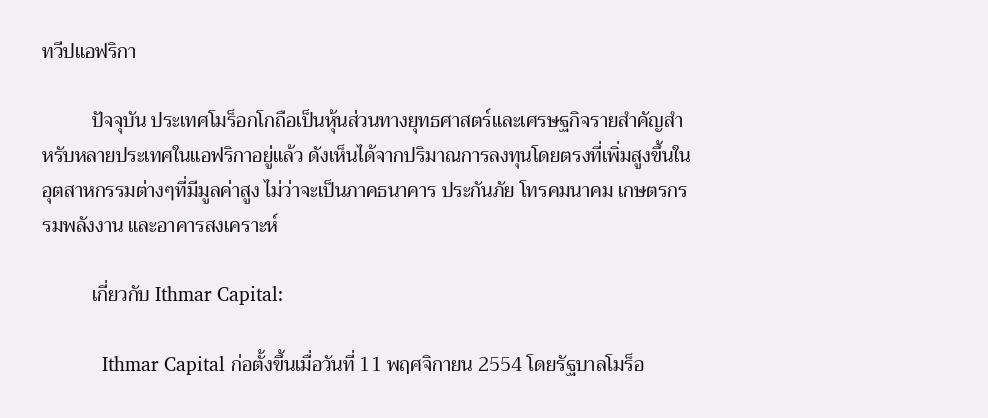ทวีปแอฟริกา

          ปัจจุบัน ประเทศโมร็อกโกถือเป็นหุ้นส่วนทางยุทธศาสตร์และเศรษฐกิจรายสำคัญสำหรับหลายประเทศในแอฟริกาอยู่แล้ว ดังเห็นได้จากปริมาณการลงทุนโดยตรงที่เพิ่มสูงขึ้นในอุตสาหกรรมต่างๆที่มีมูลค่าสูง ไม่ว่าจะเป็นภาคธนาคาร ประกันภัย โทรคมนาคม เกษตรกรรมพลังงาน และอาคารสงเคราะห์

          เกี่ยวกับ Ithmar Capital:

          Ithmar Capital ก่อตั้งขึ้นเมื่อวันที่ 11 พฤศจิกายน 2554 โดยรัฐบาลโมร็อ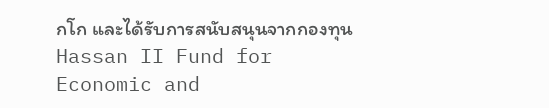กโก และได้รับการสนับสนุนจากกองทุน Hassan II Fund for Economic and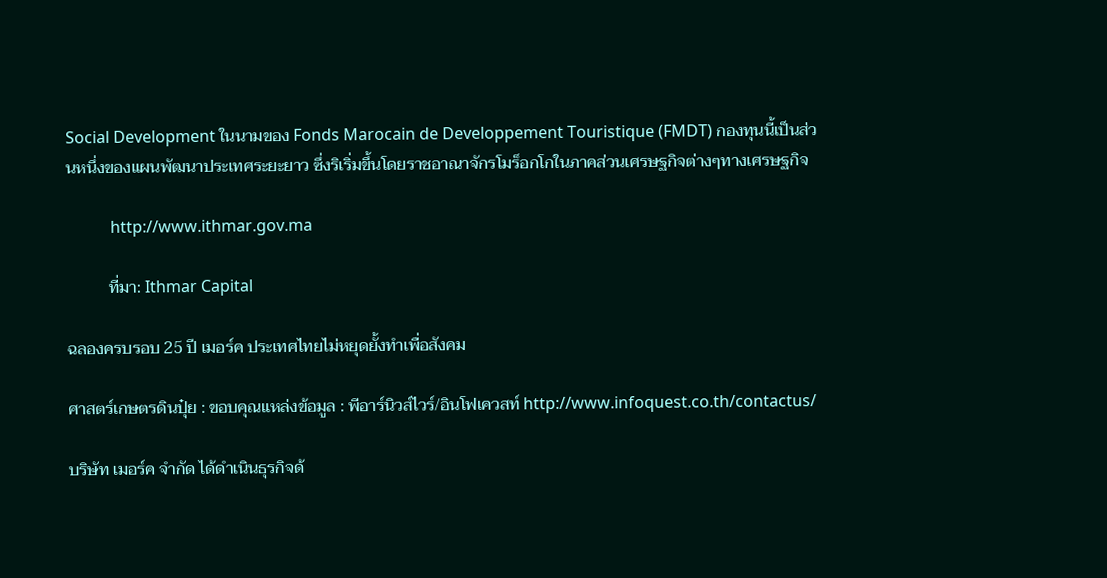Social Development ในนามของ Fonds Marocain de Developpement Touristique (FMDT) กองทุนนี้เป็นส่วนหนึ่งของแผนพัฒนาประเทศระยะยาว ซึ่งริเริ่มขึ้นโดยราชอาณาจักรโมร็อกโกในภาคส่วนเศรษฐกิจต่างๆทางเศรษฐกิจ

           http://www.ithmar.gov.ma

          ที่มา: Ithmar Capital

ฉลองครบรอบ 25 ปี เมอร์ค ประเทศไทยไม่หยุดยั้งทำเพื่อสังคม

ศาสตร์เกษตรดินปุ๋ย : ขอบคุณแหล่งข้อมูล : พีอาร์นิวส์ไวร์/อินโฟเควสท์ http://www.infoquest.co.th/contactus/

บริษัท เมอร์ค จำกัด ได้ดำเนินธุรกิจด้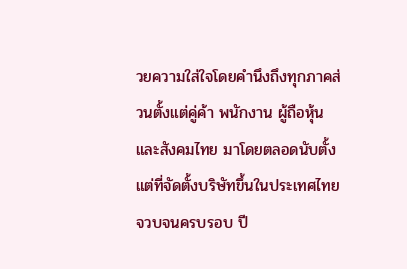วยความใส่ใจโดยคำนึงถึงทุกภาคส่วนตั้งแต่คู่ค้า พนักงาน ผู้ถือหุ้น และสังคมไทย มาโดยตลอดนับตั้งแต่ที่จัดตั้งบริษัทขึ้นในประเทศไทย จวบจนครบรอบ ปี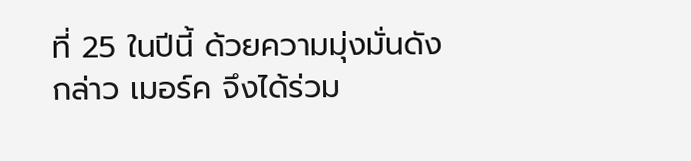ที่ 25 ในปีนี้ ด้วยความมุ่งมั่นดังกล่าว เมอร์ค จึงได้ร่วม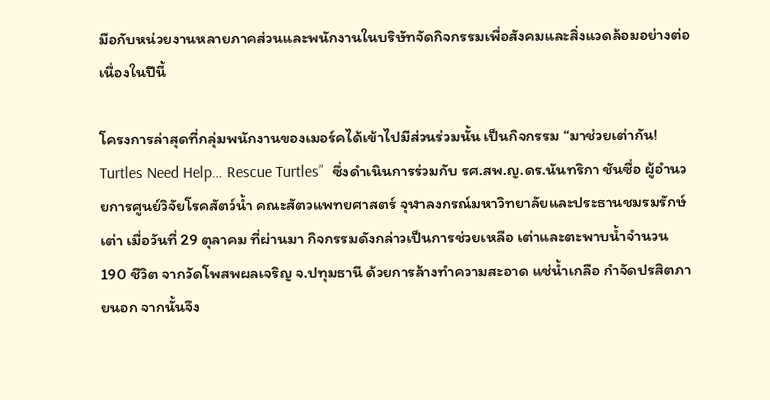มือกับหน่วยงานหลายภาคส่วนและพนักงานในบริษัทจัดกิจกรรมเพื่อสังคมและสิ่งแวดล้อมอย่างต่อเนื่องในปีนี้

โครงการล่าสุดที่กลุ่มพนักงานของเมอร์คได้เข้าไปมีส่วนร่วมนั้น เป็นกิจกรรม “มาช่วยเต่ากัน! Turtles Need Help… Rescue Turtles”  ซึ่งดำเนินการร่วมกับ รศ.สพ.ญ.ดร.นันทริกา ชันซื่อ ผู้อำนวยการศูนย์วิจัยโรคสัตว์น้ำ คณะสัตวแพทยศาสตร์ จุฬาลงกรณ์มหาวิทยาลัยและประธานชมรมรักษ์เต่า เมื่อวันที่ 29 ตุลาคม ที่ผ่านมา กิจกรรมดังกล่าวเป็นการช่วยเหลือ เต่าและตะพาบน้ำจำนวน 190 ชีวิต จากวัดโพสพผลเจริญ จ.ปทุมธานี ด้วยการล้างทำความสะอาด แช่น้ำเกลือ กำจัดปรสิตภายนอก จากนั้นจึง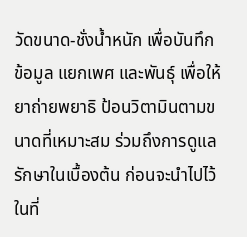วัดขนาด-ชั่งน้ำหนัก เพื่อบันทึกข้อมูล แยกเพศ และพันธุ์ เพื่อให้ยาถ่ายพยาธิ ป้อนวิตามินตามขนาดที่เหมาะสม ร่วมถึงการดูแลรักษาในเบื้องต้น ก่อนจะนำไปไว้ในที่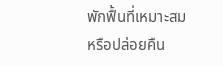พักฟื้นที่เหมาะสมหรือปล่อยคืน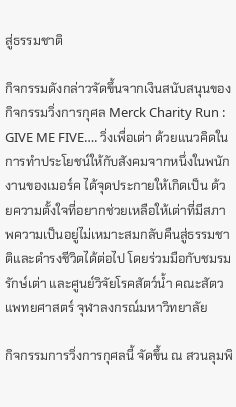สู่ธรรมชาติ

กิจกรรมดังกล่าวจัดขึ้นจากเงินสนับสนุนของกิจกรรมวิ่งการกุศล Merck Charity Run : GIVE ME FIVE…. วิ่งเพื่อเต่า ด้วยแนวคิดในการทำประโยชน์ให้กับสังคมจากหนึ่งในพนักงานของเมอร์ค ได้จุดประกายให้เกิดเป็น ด้วยความตั้งใจที่อยากช่วยเหลือให้เต่าที่มีสภาพความเป็นอยู่ไม่เหมาะสมกลับคืนสู่ธรรมชาติและดำรงชีวิตได้ต่อไป โดยร่วมมือกับชมรมรักษ์เต่า และศูนย์วิจัยโรคสัตว์น้ำ คณะสัตวแพทยศาสตร์ จุฬาลงกรณ์มหาวิทยาลัย

กิจกรรมการวิ่งการกุศลนี้ จัดขึ้น ณ สวนลุมพิ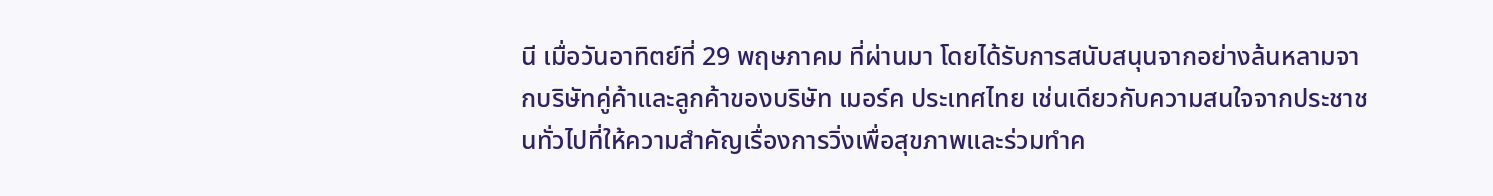นี เมื่อวันอาทิตย์ที่ 29 พฤษภาคม ที่ผ่านมา โดยได้รับการสนับสนุนจากอย่างล้นหลามจากบริษัทคู่ค้าและลูกค้าของบริษัท เมอร์ค ประเทศไทย เช่นเดียวกับความสนใจจากประชาชนทั่วไปที่ให้ความสำคัญเรื่องการวิ่งเพื่อสุขภาพและร่วมทำค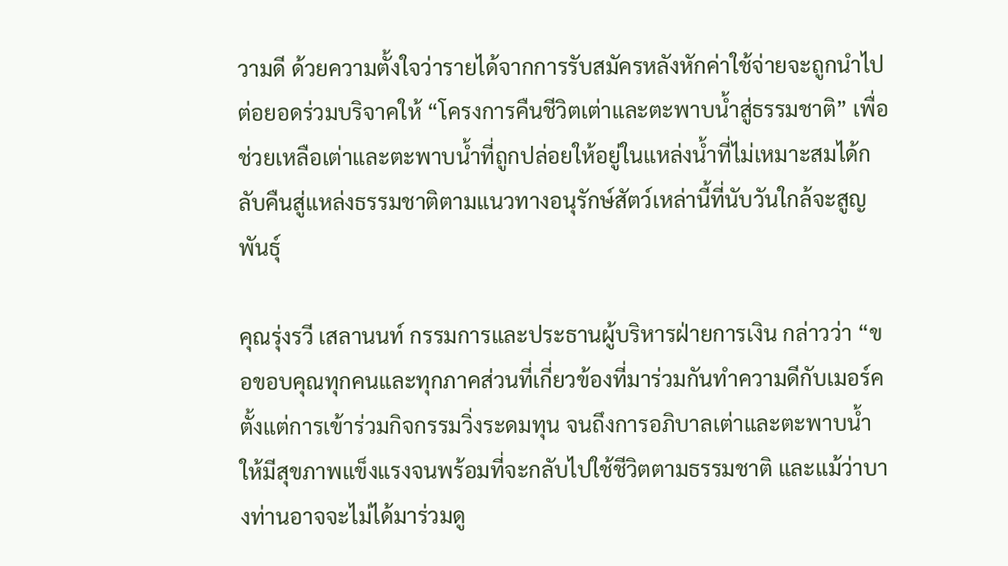วามดี ด้วยความตั้งใจว่ารายได้จากการรับสมัครหลังหักค่าใช้จ่ายจะถูกนำไปต่อยอดร่วมบริจาคให้ “โครงการคืนชีวิตเต่าและตะพาบน้ำสู่ธรรมชาติ” เพื่อช่วยเหลือเต่าและตะพาบน้ำที่ถูกปล่อยให้อยู่ในแหล่งน้ำที่ไม่เหมาะสมได้กลับคืนสู่แหล่งธรรมชาติตามแนวทางอนุรักษ์สัตว์เหล่านี้ที่นับวันใกล้จะสูญพันธุ์

คุณรุ่งรวี เสลานนท์ กรรมการและประธานผู้บริหารฝ่ายการเงิน กล่าวว่า “ขอขอบคุณทุกคนและทุกภาคส่วนที่เกี่ยวข้องที่มาร่วมกันทำความดีกับเมอร์ค ตั้งแต่การเข้าร่วมกิจกรรมวิ่งระดมทุน จนถึงการอภิบาลเต่าและตะพาบน้ำให้มีสุขภาพแข็งแรงจนพร้อมที่จะกลับไปใช้ชีวิตตามธรรมชาติ และแม้ว่าบางท่านอาจจะไม่ได้มาร่วมดู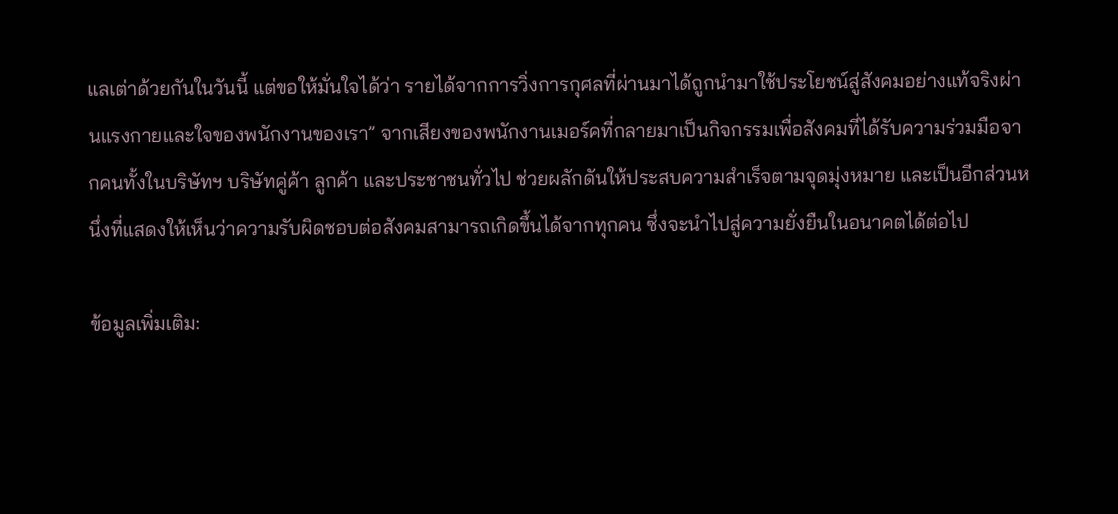แลเต่าด้วยกันในวันนี้ แต่ขอให้มั่นใจได้ว่า รายได้จากการวิ่งการกุศลที่ผ่านมาได้ถูกนำมาใช้ประโยชน์สู่สังคมอย่างแท้จริงผ่านแรงกายและใจของพนักงานของเรา” จากเสียงของพนักงานเมอร์คที่กลายมาเป็นกิจกรรมเพื่อสังคมที่ได้รับความร่วมมือจากคนทั้งในบริษัทฯ บริษัทคู่ค้า ลูกค้า และประชาชนทั่วไป ช่วยผลักดันให้ประสบความสำเร็จตามจุดมุ่งหมาย และเป็นอีกส่วนหนึ่งที่แสดงให้เห็นว่าความรับผิดชอบต่อสังคมสามารถเกิดขึ้นได้จากทุกคน ซึ่งจะนำไปสู่ความยั่งยืนในอนาคตได้ต่อไป

ข้อมูลเพิ่มเติม: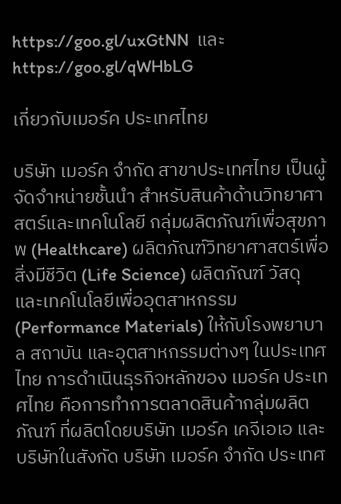https://goo.gl/uxGtNN  และ https://goo.gl/qWHbLG

เกี่ยวกับเมอร์ค ประเทศไทย

บริษัท เมอร์ค จำกัด สาขาประเทศไทย เป็นผู้จัดจำหน่ายชั้นนำ สำหรับสินค้าด้านวิทยาศาสตร์และเทคโนโลยี กลุ่มผลิตภัณฑ์เพื่อสุขภาพ (Healthcare) ผลิตภัณฑ์วิทยาศาสตร์เพื่อสิ่งมีชีวิต (Life Science) ผลิตภัณฑ์ วัสดุ และเทคโนโลยีเพื่ออุตสาหกรรม (Performance Materials) ให้กับโรงพยาบาล สถาบัน และอุตสาหกรรมต่างๆ ในประเทศไทย การดำเนินธุรกิจหลักของ เมอร์ค ประเทศไทย คือการทำการตลาดสินค้ากลุ่มผลิตภัณฑ์ ที่ผลิตโดยบริษัท เมอร์ค เคจีเอเอ และบริษัทในสังกัด บริษัท เมอร์ค จำกัด ประเทศ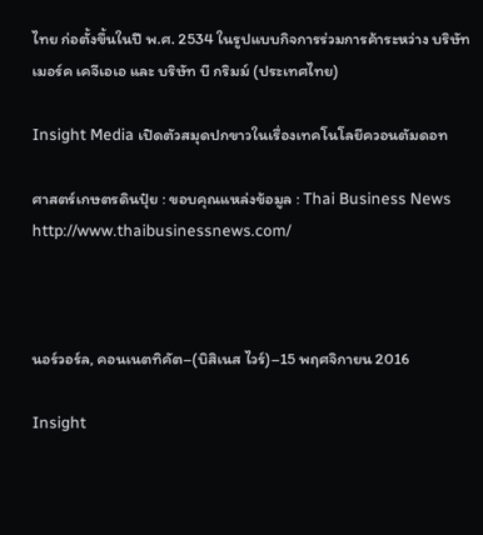ไทย ก่อตั้งขึ้นในปี พ.ศ. 2534 ในรูปแบบกิจการร่วมการค้าระหว่าง บริษัท เมอร์ค เคจีเอเอ และ บริษัท บี กริมม์ (ประเทศไทย)

Insight Media เปิดตัวสมุดปกขาวในเรื่องเทคโนโลยีควอนตัมดอท

ศาสตร์เกษตรดินปุ๋ย : ขอบคุณแหล่งข้อมูล : Thai Business News    http://www.thaibusinessnews.com/



นอร์วอร์ล, คอนเนตทิคัต–(บิสิเนส ไวร์)–15 พฤศจิกายน 2016

Insight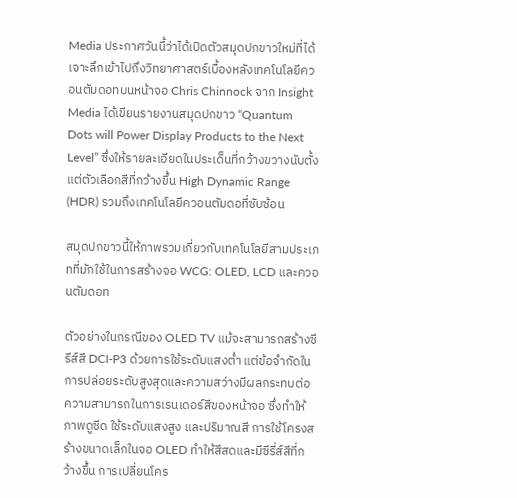Media ประกาศวันนี้ว่าได้เปิดตัวสมุดปกขาวใหม่ที่ได้เจาะลึกเข้าไปถึงวิทยาศาสตร์เบื้องหลังเทคโนโลยีควอนตัมดอทบนหน้าจอ Chris Chinnock จาก Insight Media ได้เขียนรายงานสมุดปกขาว “Quantum Dots will Power Display Products to the Next Level” ซึ่งให้รายละเอียดในประเด็นที่กว้างขวางนับตั้งแต่ตัวเลือกสีที่กว้างขึ้น High Dynamic Range (HDR) รวมถึงเทคโนโลยีควอนตัมดอที่ซับซ้อน

สมุดปกขาวนี้ให้ภาพรวมเกี่ยวกับเทคโนโลยีสามประเภทที่มักใช้ในการสร้างจอ WCG: OLED, LCD และควอนตัมดอท

ตัวอย่างในกรณีของ OLED TV แม้จะสามารถสร้างซีรีส์สี DCI-P3 ด้วยการใช้ระดับแสงต่ำ แต่ข้อจำกัดในการปล่อยระดับสูงสุดและความสว่างมีผลกระทบต่อความสามารถในการเรนเดอร์สีของหน้าจอ ซึ่งทำให้ภาพดูซีด ใช้ระดับแสงสูง และปริมาณสี การใช้โครงสร้างขนาดเล็กในจอ OLED ทำให้สีสดและมีซีรี่ส์สีที่กว้างขึ้น การเปลี่ยนโคร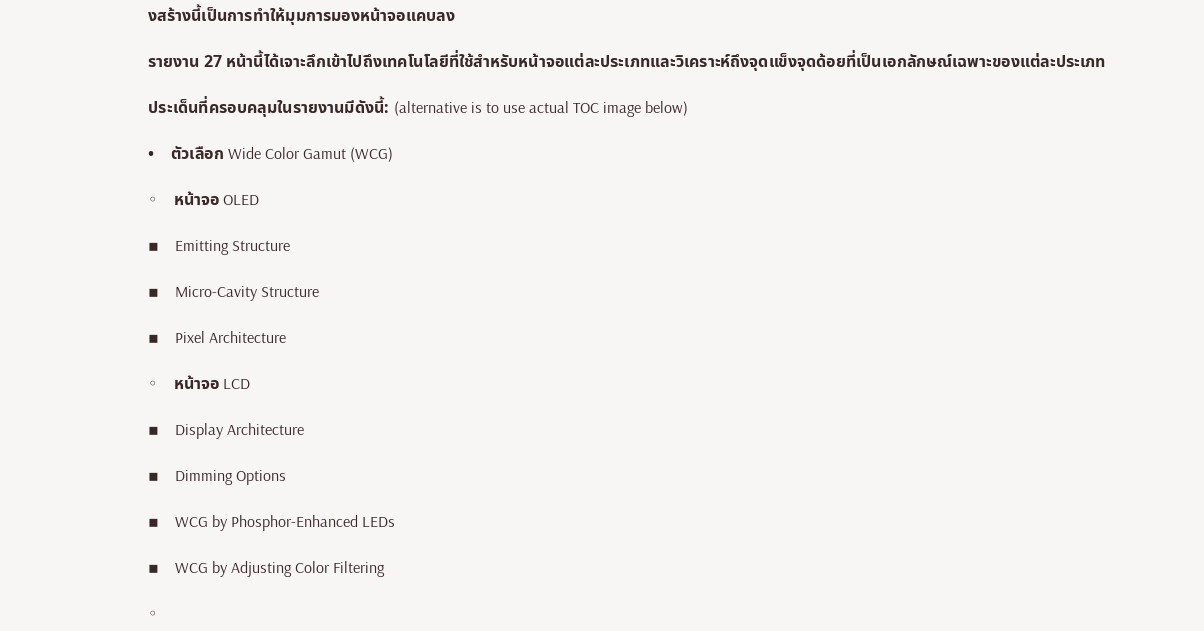งสร้างนี้เป็นการทำให้มุมการมองหน้าจอแคบลง

รายงาน 27 หน้านี้ได้เจาะลึกเข้าไปถึงเทคโนโลยีที่ใช้สำหรับหน้าจอแต่ละประเภทและวิเคราะห์ถึงจุดแข็งจุดด้อยที่เป็นเอกลักษณ์เฉพาะของแต่ละประเภท

ประเด็นที่ครอบคลุมในรายงานมีดังนี้: (alternative is to use actual TOC image below)

•    ตัวเลือก Wide Color Gamut (WCG)

◦    หน้าจอ OLED

▪    Emitting Structure

▪    Micro-Cavity Structure

▪    Pixel Architecture

◦    หน้าจอ LCD

▪    Display Architecture

▪    Dimming Options

▪    WCG by Phosphor-Enhanced LEDs

▪    WCG by Adjusting Color Filtering

◦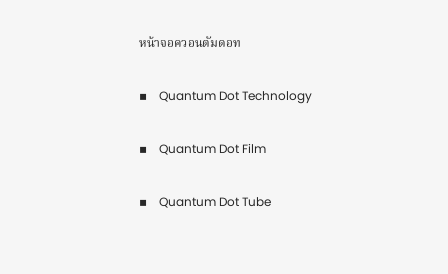หน้าจอควอนตัมดอท

▪    Quantum Dot Technology

▪    Quantum Dot Film

▪    Quantum Dot Tube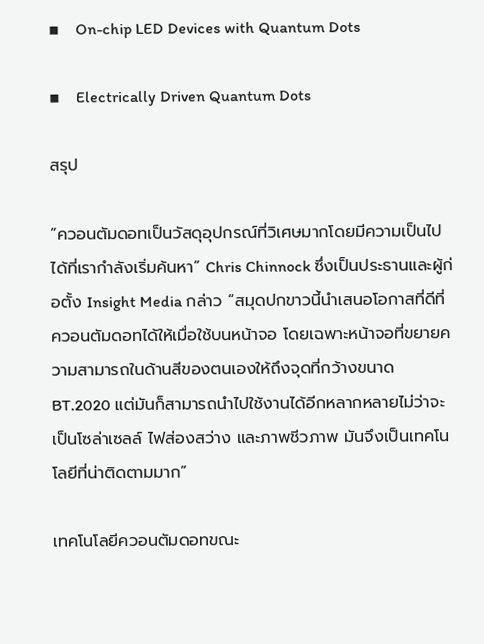▪    On-chip LED Devices with Quantum Dots

▪    Electrically Driven Quantum Dots

สรุป

“ควอนตัมดอทเป็นวัสดุอุปกรณ์ที่วิเศษมากโดยมีความเป็นไปได้ที่เรากำลังเริ่มค้นหา” Chris Chinnock ซึ่งเป็นประธานและผู้ก่อตั้ง Insight Media กล่าว “สมุดปกขาวนี้นำเสนอโอกาสที่ดีที่ควอนตัมดอทได้ให้เมื่อใช้บนหน้าจอ โดยเฉพาะหน้าจอที่ขยายความสามารถในด้านสีของตนเองให้ถึงจุดที่กว้างขนาด BT.2020 แต่มันก็สามารถนำไปใช้งานได้อีกหลากหลายไม่ว่าจะเป็นโซล่าเซลล์ ไฟส่องสว่าง และภาพชีวภาพ มันจึงเป็นเทคโนโลยีที่น่าติดตามมาก”

เทคโนโลยีควอนตัมดอทขณะ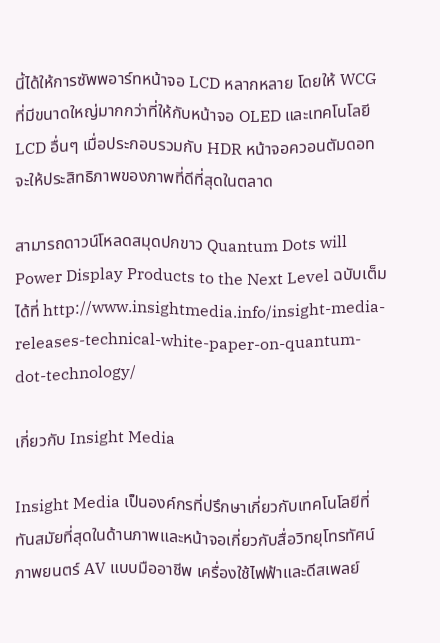นี้ได้ให้การซัพพอาร์ทหน้าจอ LCD หลากหลาย โดยให้ WCG ที่มีขนาดใหญ่มากกว่าที่ให้กับหน้าจอ OLED และเทคโนโลยี LCD อื่นๆ เมื่อประกอบรวมกับ HDR หน้าจอควอนตัมดอทจะให้ประสิทธิภาพของภาพที่ดีที่สุดในตลาด

สามารถดาวน์โหลดสมุดปกขาว Quantum Dots will Power Display Products to the Next Level ฉบับเต็มได้ที่ http://www.insightmedia.info/insight-media-releases-technical-white-paper-on-quantum-dot-technology/

เกี่ยวกับ Insight Media

Insight Media เป็นองค์กรที่ปรึกษาเกี่ยวกับเทคโนโลยีที่ทันสมัยที่สุดในด้านภาพและหน้าจอเกี่ยวกับสื่อวิทยุโทรทัศน์ ภาพยนตร์ AV แบบมืออาชีพ เครื่องใช้ไฟฟ้าและดีสเพลย์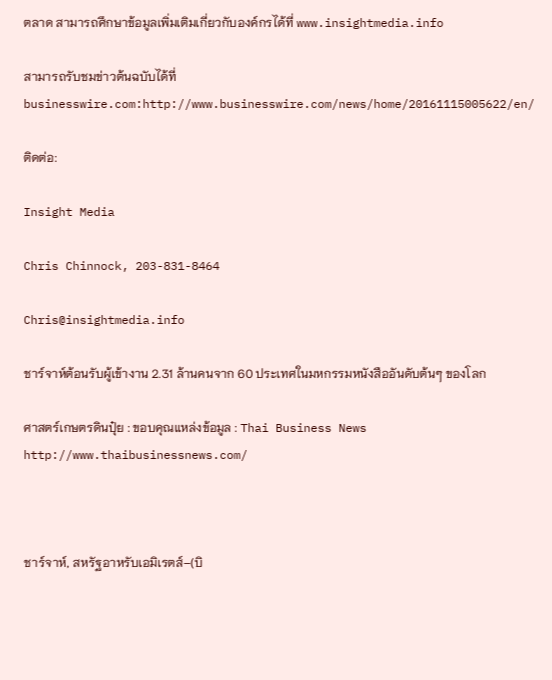ตลาด สามารถศึกษาข้อมูลเพิ่มเติมเกี่ยวกับองค์กรได้ที่ www.insightmedia.info

สามารถรับชมข่าวต้นฉบับได้ที่ businesswire.com:http://www.businesswire.com/news/home/20161115005622/en/

ติดต่อ:

Insight Media

Chris Chinnock, 203-831-8464

Chris@insightmedia.info

ชาร์จาห์ต้อนรับผู้เข้างาน 2.31 ล้านคนจาก 60 ประเทศในมหกรรมหนังสืออันดับต้นๆ ของโลก

ศาสตร์เกษตรดินปุ๋ย : ขอบคุณแหล่งข้อมูล : Thai Business News    http://www.thaibusinessnews.com/



ชาร์จาห์, สหรัฐอาหรับเอมิเรตส์–(บิ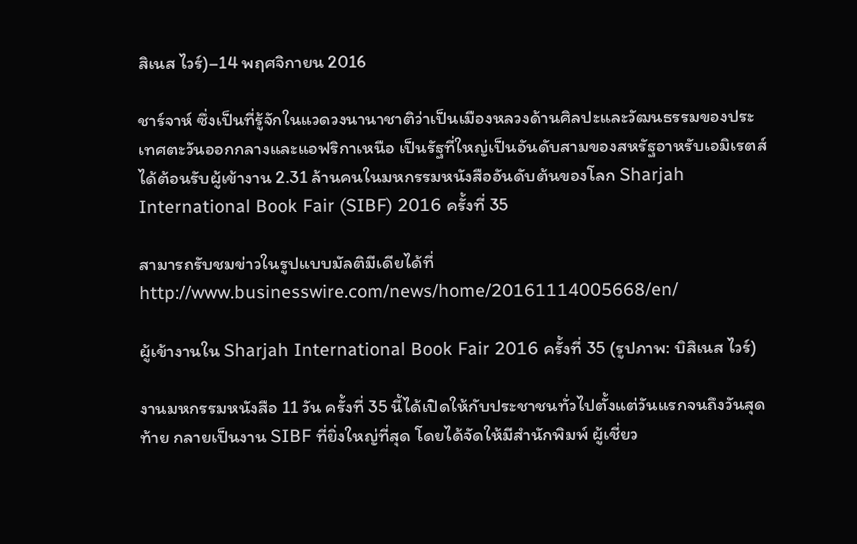สิเนส ไวร์)–14 พฤศจิกายน 2016

ชาร์จาห์ ซึ่งเป็นที่รู้จักในแวดวงนานาชาติว่าเป็นเมืองหลวงด้านศิลปะและวัฒนธรรมของประเทศตะวันออกกลางและแอฟริกาเหนือ เป็นรัฐที่ใหญ่เป็นอันดับสามของสหรัฐอาหรับเอมิเรตส์ ได้ต้อนรับผู้เข้างาน 2.31 ล้านคนในมหกรรมหนังสืออันดับต้นของโลก Sharjah International Book Fair (SIBF) 2016 ครั้งที่ 35

สามารถรับชมข่าวในรูปแบบมัลติมีเดียได้ที่http://www.businesswire.com/news/home/20161114005668/en/

ผู้เข้างานใน Sharjah International Book Fair 2016 ครั้งที่ 35 (รูปภาพ: บิสิเนส ไวร์)

งานมหกรรมหนังสือ 11 วัน ครั้งที่ 35 นี้ได้เปิดให้กับประชาชนทั่วไปตั้งแต่วันแรกจนถึงวันสุดท้าย กลายเป็นงาน SIBF ที่ยิ่งใหญ่ที่สุด โดยได้จัดให้มีสำนักพิมพ์ ผู้เชี่ยว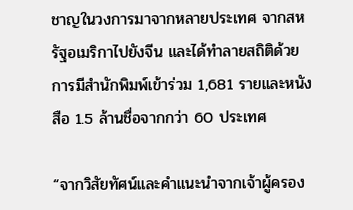ชาญในวงการมาจากหลายประเทศ จากสหรัฐอเมริกาไปยังจีน และได้ทำลายสถิติด้วยการมีสำนักพิมพ์เข้าร่วม 1,681 รายและหนังสือ 1.5 ล้านชื่อจากกว่า 60 ประเทศ

“จากวิสัยทัศน์และคำแนะนำจากเจ้าผู้ครอง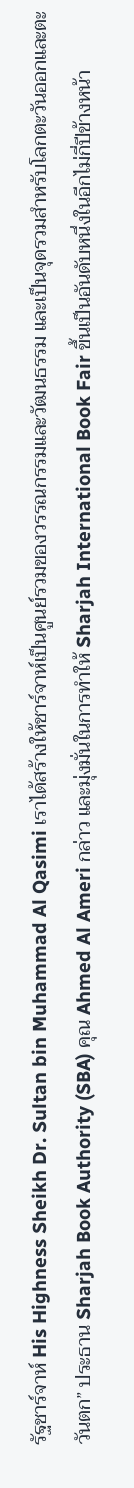รัฐชาร์จาห์ His Highness Sheikh Dr. Sultan bin Muhammad Al Qasimi เราได้สร้างให้ชาร์จาห์เป็นศูนย์รวมของวรรณกรรมและวัฒนธรรม และเป็นจุดรวมสำหรับโลกตะวันออกและตะวันตก” ประธาน Sharjah Book Authority (SBA) คุณ Ahmed Al Ameri กล่าว และมุ่งมั่นในการทำให้ Sharjah International Book Fair ขึ้นเป็นอันดับหนึ่งในอีกไม่กี่ปีข้างหน้า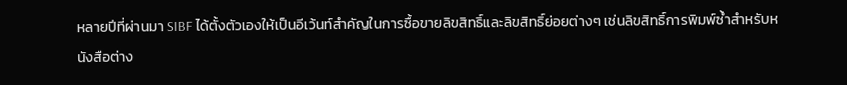หลายปีที่ผ่านมา SIBF ได้ตั้งตัวเองให้เป็นอีเว้นท์สำคัญในการซื้อขายลิขสิทธิ์และลิขสิทธิ์ย่อยต่างๆ เช่นลิขสิทธิ์การพิมพ์ซ้ำสำหรับหนังสือต่าง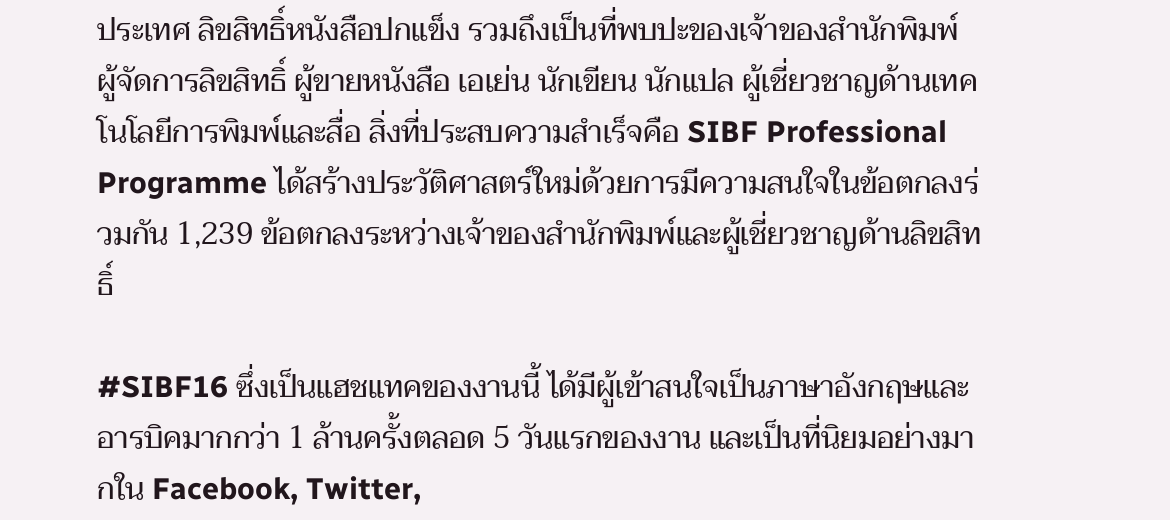ประเทศ ลิขสิทธิ์หนังสือปกแข็ง รวมถึงเป็นที่พบปะของเจ้าของสำนักพิมพ์ ผู้จัดการลิขสิทธิ์ ผู้ขายหนังสือ เอเย่น นักเขียน นักแปล ผู้เชี่ยวชาญด้านเทคโนโลยีการพิมพ์และสื่อ สิ่งที่ประสบความสำเร็จคือ SIBF Professional Programme ได้สร้างประวัติศาสตร์ใหม่ด้วยการมีความสนใจในข้อตกลงร่วมกัน 1,239 ข้อตกลงระหว่างเจ้าของสำนักพิมพ์และผู้เชี่ยวชาญด้านลิขสิทธิ์

#SIBF16 ซึ่งเป็นแฮชแทคของงานนี้ ได้มีผู้เข้าสนใจเป็นภาษาอังกฤษและอารบิคมากกว่า 1 ล้านครั้งตลอด 5 วันแรกของงาน และเป็นที่นิยมอย่างมากใน Facebook, Twitter,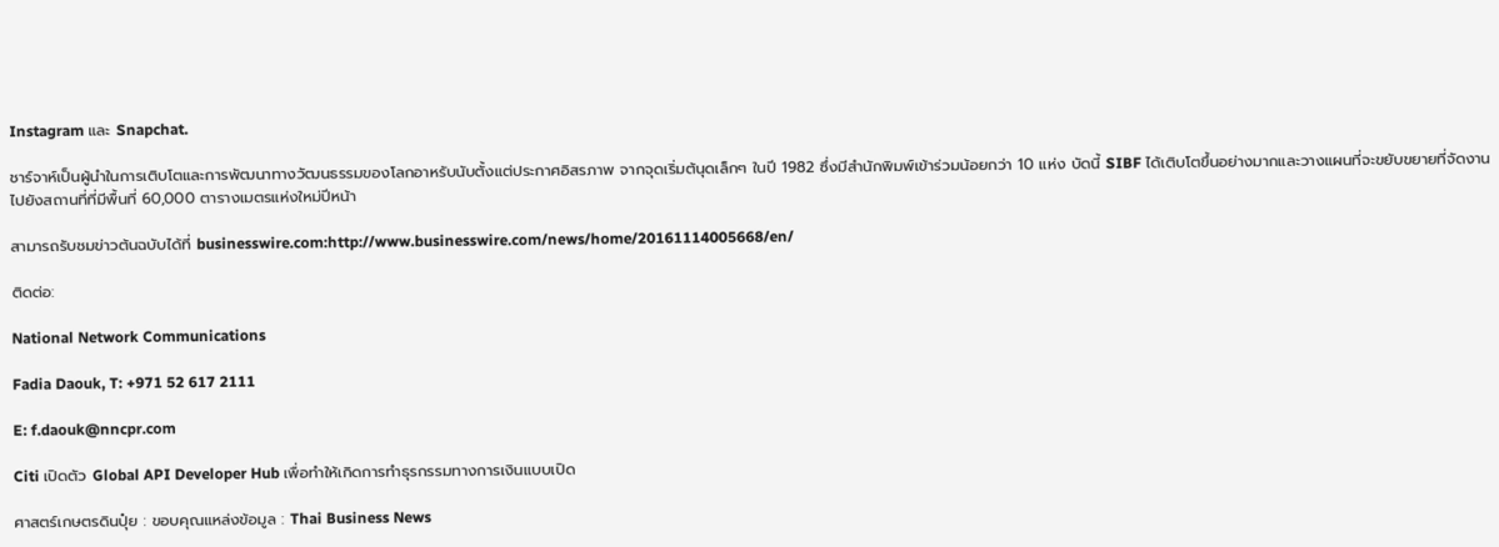Instagram และ Snapchat.

ชาร์จาห์เป็นผู้นำในการเติบโตและการพัฒนาทางวัฒนธรรมของโลกอาหรับนับตั้งแต่ประกาศอิสรภาพ จากจุดเริ่มต้นุดเล็กๆ ในปี 1982 ซึ่งมีสำนักพิมพ์เข้าร่วมน้อยกว่า 10 แห่ง บัดนี้ SIBF ได้เติบโตขึ้นอย่างมากและวางแผนที่จะขยับขยายที่จัดงานไปยังสถานที่ที่มีพื้นที่ 60,000 ตารางเมตรแห่งใหม่ปีหน้า

สามารถรับชมข่าวต้นฉบับได้ที่ businesswire.com:http://www.businesswire.com/news/home/20161114005668/en/

ติดต่อ:

National Network Communications

Fadia Daouk, T: +971 52 617 2111

E: f.daouk@nncpr.com

Citi เปิดตัว Global API Developer Hub เพื่อทำให้เกิดการทำธุรกรรมทางการเงินแบบเปิด

ศาสตร์เกษตรดินปุ๋ย : ขอบคุณแหล่งข้อมูล : Thai Business News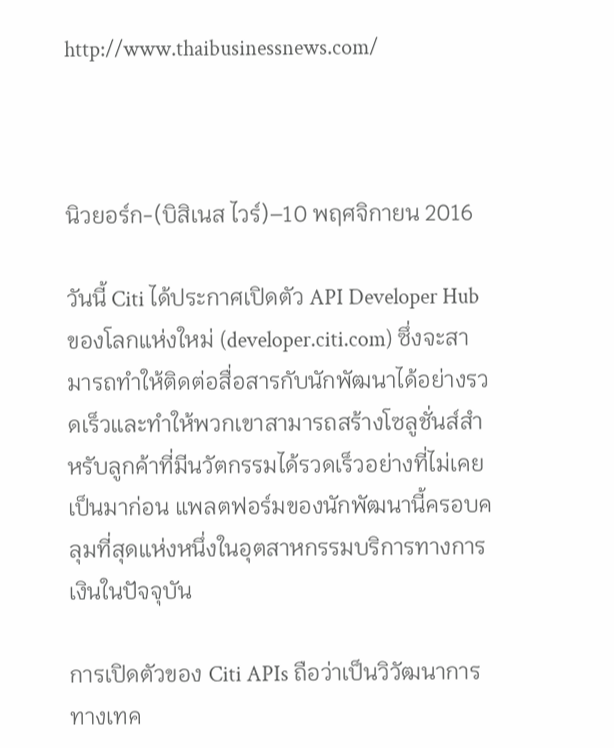http://www.thaibusinessnews.com/



นิวยอร์ก-(บิสิเนส ไวร์)–10 พฤศจิกายน 2016

วันนี้ Citi ได้ประกาศเปิดตัว API Developer Hub ของโลกแห่งใหม่ (developer.citi.com) ซึ่งจะสามารถทำให้ติดต่อสื่อสารกับนักพัฒนาได้อย่างรวดเร็วและทำให้พวกเขาสามารถสร้างโซลูชั่นส์สำหรับลูกค้าที่มีนวัตกรรมได้รวดเร็วอย่างที่ไม่เคยเป็นมาก่อน แพลตฟอร์มของนักพัฒนานี้ครอบคลุมที่สุดแห่งหนึ่งในอุตสาหกรรมบริการทางการเงินในปัจจุบัน

การเปิดตัวของ Citi APIs ถือว่าเป็นวิวัฒนาการทางเทค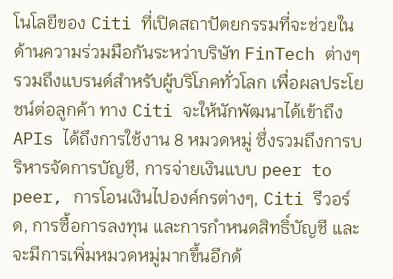โนโลยีของ Citi ที่เปิดสถาปัตยกรรมที่จะช่วยในด้านความร่วมมือกันระหว่าบริษัท FinTech ต่างๆ รวมถึงแบรนด์สำหรับผู้บริโภคทั่วโลก เพื่อผลประโยชน์ต่อลูกค้า ทาง Citi จะให้นักพัฒนาได้เข้าถึง APIs ได้ถึงการใช้งาน 8 หมวดหมู่ ซึ่งรวมถึงการบริหารจัดการบัญชี, การจ่ายเงินแบบ peer to peer, การโอนเงินไปองค์กรต่างๆ, Citi รีวอร์ด, การซื้อการลงทุน และการกำหนดสิทธิ์บัญชี และจะมีการเพิ่มหมวดหมู่มากขึ้นอีกด้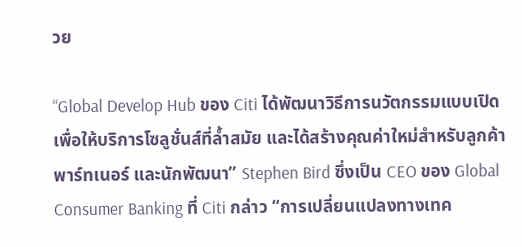วย

“Global Develop Hub ของ Citi ได้พัฒนาวิธีการนวัตกรรมแบบเปิดเพื่อให้บริการโซลูชั่นส์ที่ล้ำสมัย และได้สร้างคุณค่าใหม่สำหรับลูกค้า พาร์ทเนอร์ และนักพัฒนา” Stephen Bird ซึ่งเป็น CEO ของ Global Consumer Banking ที่ Citi กล่าว “การเปลี่ยนแปลงทางเทค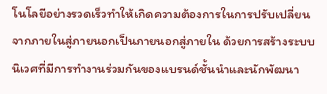โนโลยีอย่างรวดเร็วทำให้เกิดความต้องการในการปรับเปลี่ยนจากภายในสู่ภายนอกเป็นภายนอกสู่ภายใน ด้วยการสร้างระบบนิเวศที่มีการทำงานร่วมกันของแบรนด์ชั้นนำและนักพัฒนา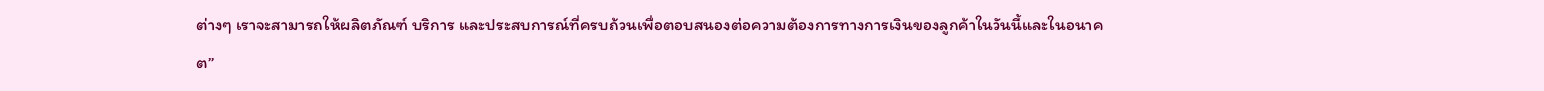ต่างๆ เราจะสามารถให้ผลิตภัณฑ์ บริการ และประสบการณ์ที่ครบถ้วนเพื่อตอบสนองต่อความต้องการทางการเงินของลูกค้าในวันนี้และในอนาคต”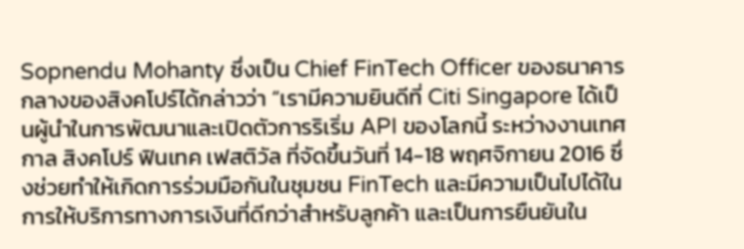Sopnendu Mohanty ซึ่งเป็น Chief FinTech Officer ของธนาคารกลางของสิงคโปร์ได้กล่าวว่า “เรามีความยินดีที่ Citi Singapore ได้เป็นผู้นำในการพัฒนาและเปิดตัวการริเริ่ม API ของโลกนี้ ระหว่างงานเทศกาล สิงคโปร์ ฟินเทค เฟสติวัล ที่จัดขึ้นวันที่ 14-18 พฤศจิกายน 2016 ซึ่งช่วยทำให้เกิดการร่วมมือกันในชุมชน FinTech และมีความเป็นไปได้ในการให้บริการทางการเงินที่ดีกว่าสำหรับลูกค้า และเป็นการยืนยันใน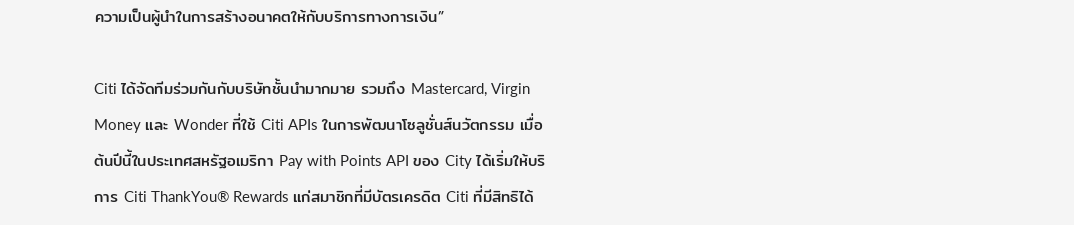ความเป็นผู้นำในการสร้างอนาคตให้กับบริการทางการเงิน”

Citi ได้จัดทีมร่วมกันกับบริษัทชั้นนำมากมาย รวมถึง Mastercard, Virgin Money และ Wonder ที่ใช้ Citi APIs ในการพัฒนาโซลูชั่นส์นวัตกรรม เมื่อต้นปีนี้ในประเทศสหรัฐอเมริกา Pay with Points API ของ City ได้เริ่มให้บริการ Citi ThankYou® Rewards แก่สมาชิกที่มีบัตรเครดิต Citi ที่มีสิทธิได้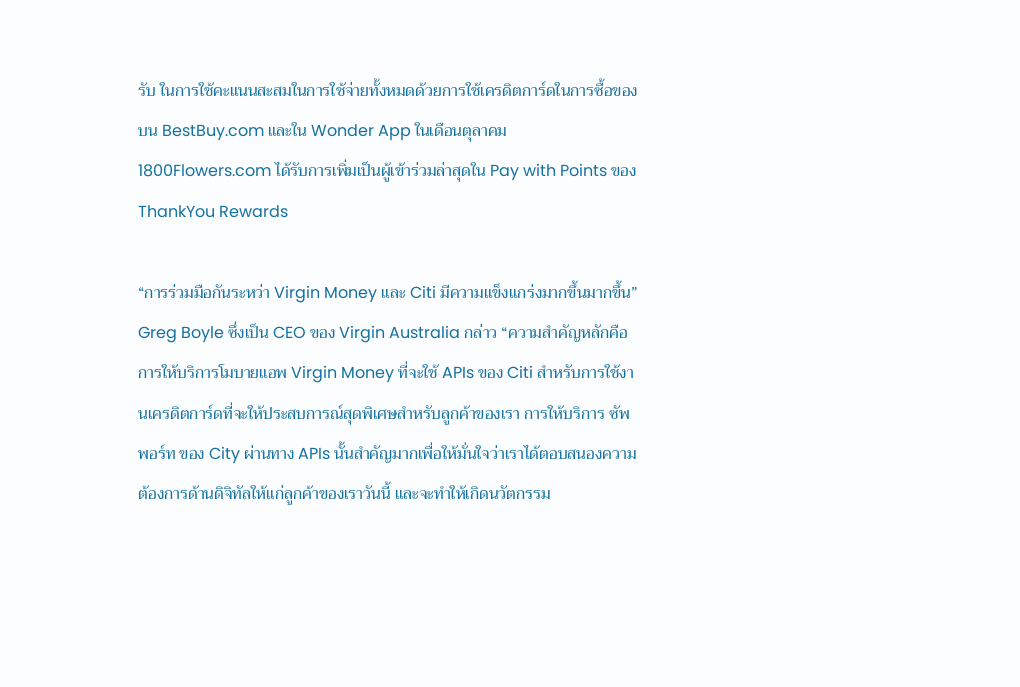รับ ในการใช้คะแนนสะสมในการใช้จ่ายทั้งหมดด้วยการใช้เครดิตการ์ดในการซื้อของบน BestBuy.com และใน Wonder App ในเดือนตุลาคม 1800Flowers.com ได้รับการเพิ่มเป็นผู้เข้าร่วมล่าสุดใน Pay with Points ของ ThankYou Rewards

“การร่วมมือกันระหว่า Virgin Money และ Citi มีความแข็งแกร่งมากขึ้นมากขึ้น” Greg Boyle ซึ่งเป็น CEO ของ Virgin Australia กล่าว “ความสำคัญหลักคือการให้บริการโมบายแอพ Virgin Money ที่จะใช้ APIs ของ Citi สำหรับการใช้งานเครดิตการ์ดที่จะให้ประสบการณ์สุดพิเศษสำหรับลูกค้าของเรา การให้บริการ ซัพพอร์ท ของ City ผ่านทาง APIs นั้นสำคัญมากเพื่อให้มั่นใจว่าเราได้ตอบสนองความต้องการด้านดิจิทัลให้แก่ลูกค้าของเราวันนี้ และจะทำให้เกิดนวัตกรรม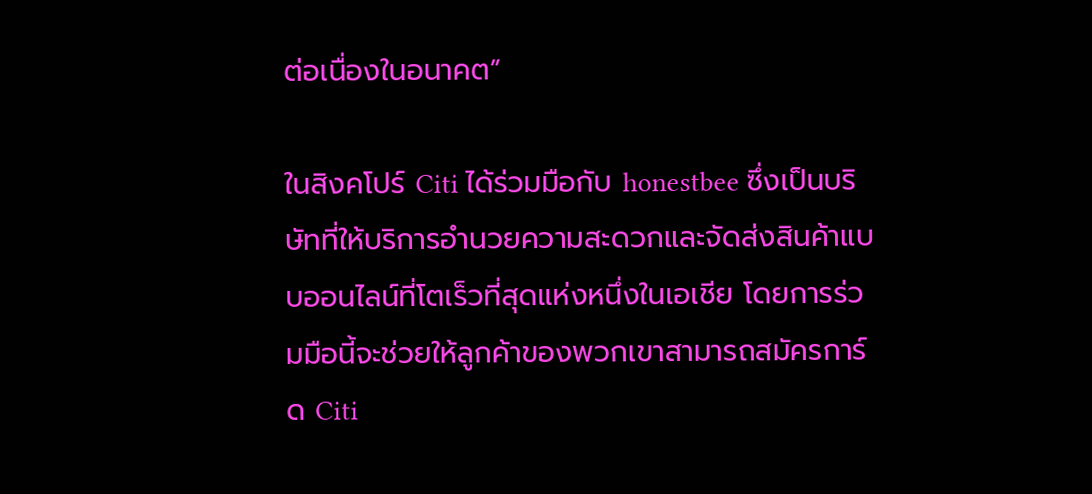ต่อเนื่องในอนาคต”

ในสิงคโปร์ Citi ได้ร่วมมือกับ honestbee ซึ่งเป็นบริษัทที่ให้บริการอำนวยความสะดวกและจัดส่งสินค้าแบบออนไลน์ที่โตเร็วที่สุดแห่งหนึ่งในเอเชีย โดยการร่วมมือนี้จะช่วยให้ลูกค้าของพวกเขาสามารถสมัครการ์ด Citi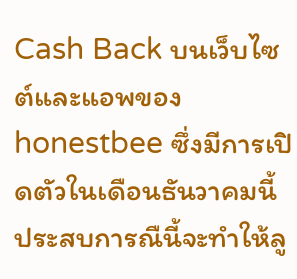Cash Back บนเว็บไซต์และแอพของ honestbee ซึ่งมีการเปิดตัวในเดือนธันวาคมนี้ ประสบการณืนี้จะทำให้ลู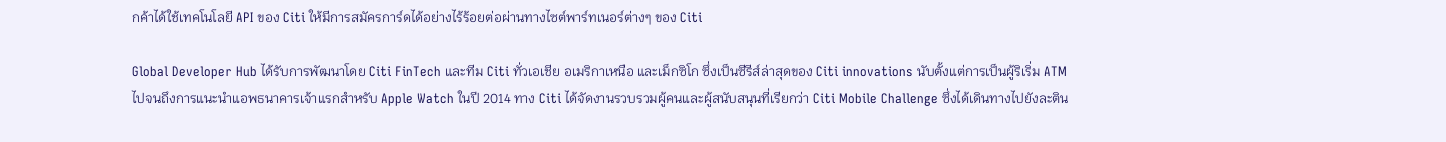กค้าได้ใช้เทคโนโลยี API ของ Citi ให้มีการสมัครการ์ดได้อย่างไร้ร้อยต่อผ่านทางไซต์พาร์ทเนอร์ต่างๆ ของ Citi

Global Developer Hub ได้รับการพัฒนาโดย Citi FinTech และทีม Citi ทั่วเอเชีย อเมริกาเหนือ และเม็กซิโก ซึ่งเป็นซีรีส์ล่าสุดของ Citi innovations นับตั้งแต่การเป็นผู้ริเริ่ม ATM ไปจนถึงการแนะนำแอพธนาคารเจ้าแรกสำหรับ Apple Watch ในปี 2014 ทาง Citi ได้จัดงานรวบรวมผู้คนและผู้สนับสนุนที่เรียกว่า Citi Mobile Challenge ซึ่งได้เดินทางไปยังละติน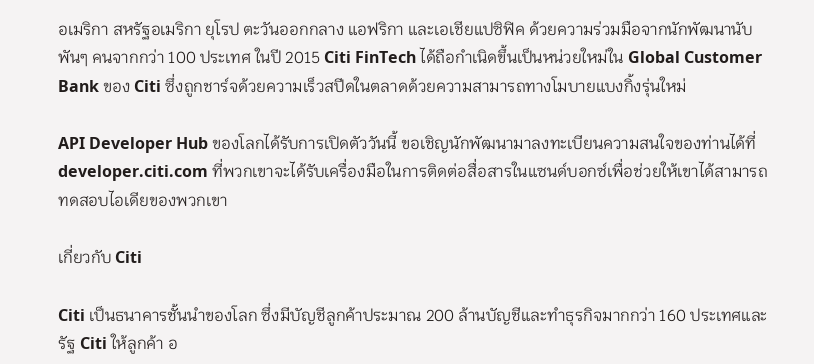อเมริกา สหรัฐอเมริกา ยุโรป ตะวันออกกลาง แอฟริกา และเอเชียแปซิฟิค ด้วยความร่วมมือจากนักพัฒนานับพันๆ คนจากกว่า 100 ประเทศ ในปี 2015 Citi FinTech ได้ถือกำเนิดขึ้นเป็นหน่วยใหม่ใน Global Customer Bank ของ Citi ซึ่งถูกชาร์จด้วยความเร็วสปีดในตลาดด้วยความสามารถทางโมบายแบงกิ้งรุ่นใหม่

API Developer Hub ของโลกได้รับการเปิดตัววันนี้ ขอเชิญนักพัฒนามาลงทะเบียนความสนใจของท่านได้ที่ developer.citi.com ที่พวกเขาจะได้รับเครื่องมือในการติดต่อสื่อสารในแซนด์บอกซ์เพื่อช่วยให้เขาได้สามารถทดสอบไอเดียของพวกเขา

เกี่ยวกับ Citi

Citi เป็นธนาคารชั้นนำของโลก ซึ่งมีบัญชีลูกค้าประมาณ 200 ล้านบัญชีและทำธุรกิจมากกว่า 160 ประเทศและรัฐ Citi ให้ลูกค้า อ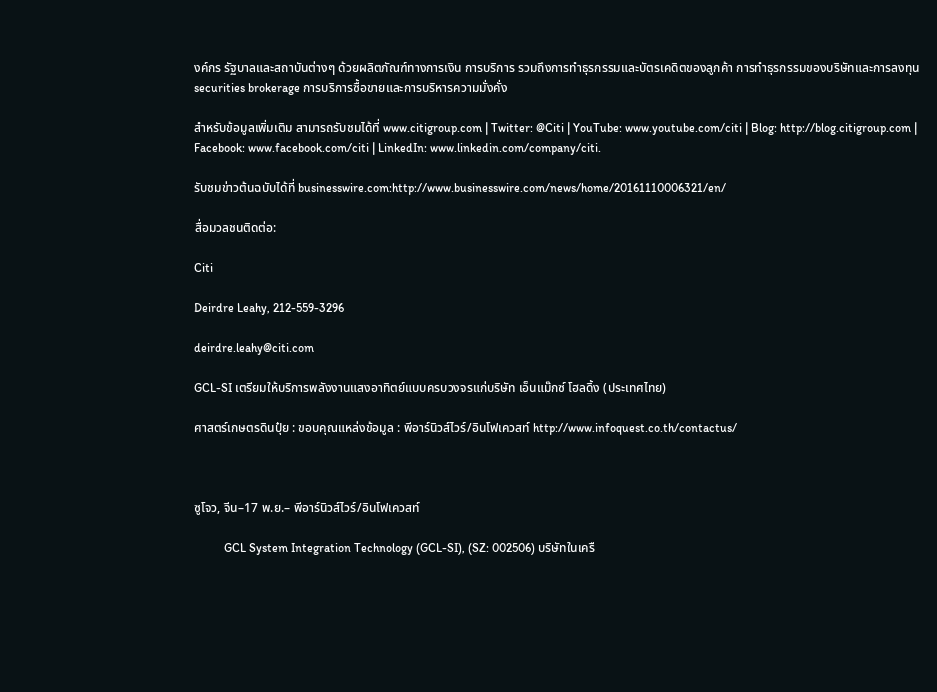งค์กร รัฐบาลและสถาบันต่างๆ ด้วยผลิตภัณฑ์ทางการเงิน การบริการ รวมถึงการทำธุรกรรมและบัตรเคดิตของลูกค้า การทำธุรกรรมของบริษัทและการลงทุน securities brokerage การบริการซื้อขายและการบริหารความมั่งคั่ง

สำหรับข้อมูลเพิ่มเติม สามารถรับชมได้ที่ www.citigroup.com | Twitter: @Citi | YouTube: www.youtube.com/citi | Blog: http://blog.citigroup.com | Facebook: www.facebook.com/citi | LinkedIn: www.linkedin.com/company/citi.

รับชมข่าวต้นฉบับได้ที่ businesswire.com:http://www.businesswire.com/news/home/20161110006321/en/

สื่อมวลชนติดต่อ:

Citi

Deirdre Leahy, 212-559-3296

deirdre.leahy@citi.com

GCL-SI เตรียมให้บริการพลังงานแสงอาทิตย์แบบครบวงจรแก่บริษัท เอ็นแม๊กซ์ โฮลดิ้ง (ประเทศไทย)

ศาสตร์เกษตรดินปุ๋ย : ขอบคุณแหล่งข้อมูล : พีอาร์นิวส์ไวร์/อินโฟเควสท์ http://www.infoquest.co.th/contactus/



ซูโจว, จีน–17 พ.ย.– พีอาร์นิวส์ไวร์/อินโฟเควสท์

          GCL System Integration Technology (GCL-SI), (SZ: 002506) บริษัทในเครื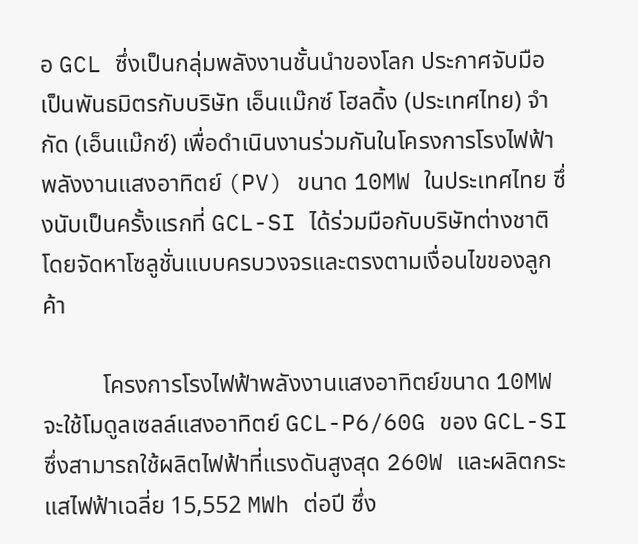อ GCL ซึ่งเป็นกลุ่มพลังงานชั้นนำของโลก ประกาศจับมือเป็นพันธมิตรกับบริษัท เอ็นแม๊กซ์ โฮลดิ้ง (ประเทศไทย) จำกัด (เอ็นแม๊กซ์) เพื่อดำเนินงานร่วมกันในโครงการโรงไฟฟ้าพลังงานแสงอาทิตย์ (PV) ขนาด 10MW ในประเทศไทย ซึ่งนับเป็นครั้งแรกที่ GCL-SI ได้ร่วมมือกับบริษัทต่างชาติ โดยจัดหาโซลูชั่นแบบครบวงจรและตรงตามเงื่อนไขของลูกค้า

          โครงการโรงไฟฟ้าพลังงานแสงอาทิตย์ขนาด 10MW จะใช้โมดูลเซลล์แสงอาทิตย์ GCL-P6/60G ของ GCL-SI ซึ่งสามารถใช้ผลิตไฟฟ้าที่แรงดันสูงสุด 260W และผลิตกระแสไฟฟ้าเฉลี่ย 15,552 MWh ต่อปี ซึ่ง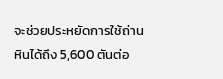จะช่วยประหยัดการใช้ถ่านหินได้ถึง 5,600 ตันต่อ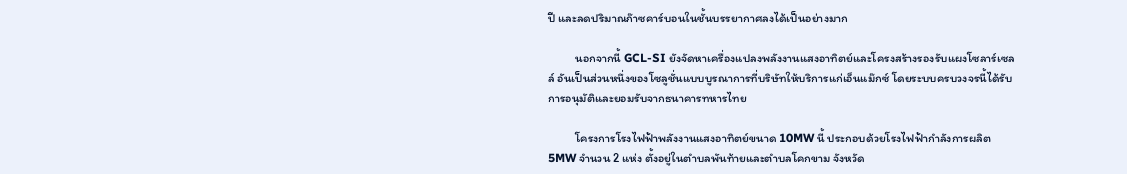ปี และลดปริมาณก๊าซคาร์บอนในชั้นบรรยากาศลงได้เป็นอย่างมาก

          นอกจากนี้ GCL-SI ยังจัดหาเครื่องแปลงพลังงานแสงอาทิตย์และโครงสร้างรองรับแผงโซลาร์เซลล์ อันเป็นส่วนหนึ่งของโซลูชั่นแบบบูรณาการที่บริษัทให้บริการแก่เอ็นแม๊กซ์ โดยระบบครบวงจรนี้ได้รับการอนุมัติและยอมรับจากธนาคารทหารไทย

          โครงการโรงไฟฟ้าพลังงานแสงอาทิตย์ขนาด 10MW นี้ ประกอบด้วยโรงไฟฟ้ากำลังการผลิต 5MW จำนวน 2 แห่ง ตั้งอยู่ในตำบลพันท้ายและตำบลโคกขาม จังหวัด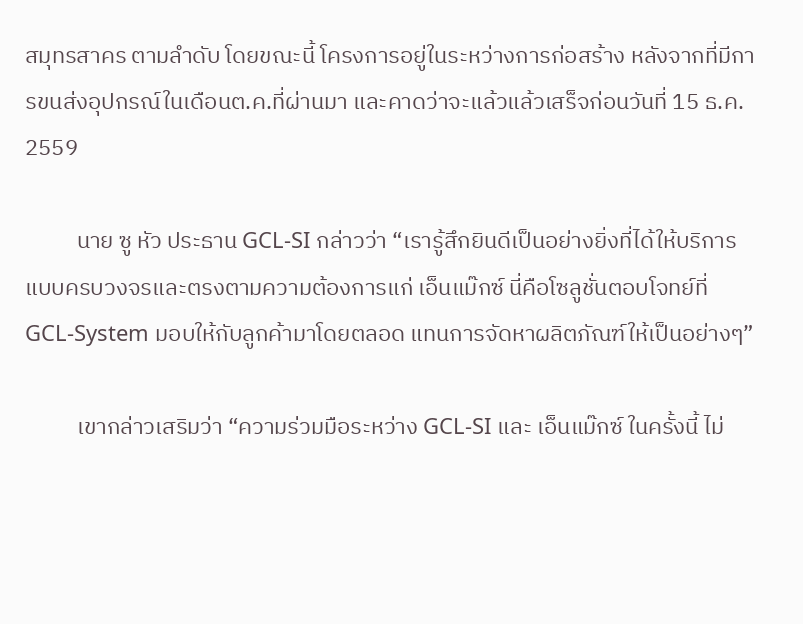สมุทรสาคร ตามลำดับ โดยขณะนี้ โครงการอยู่ในระหว่างการก่อสร้าง หลังจากที่มีการขนส่งอุปกรณ์ในเดือนต.ค.ที่ผ่านมา และคาดว่าจะแล้วแล้วเสร็จก่อนวันที่ 15 ธ.ค. 2559

          นาย ซู หัว ประธาน GCL-SI กล่าวว่า “เรารู้สึกยินดีเป็นอย่างยิ่งที่ได้ให้บริการแบบครบวงจรและตรงตามความต้องการแก่ เอ็นแม๊กซ์ นี่คือโซลูชั่นตอบโจทย์ที่ GCL-System มอบให้กับลูกค้ามาโดยตลอด แทนการจัดหาผลิตภัณฑ์ให้เป็นอย่างๆ”

          เขากล่าวเสริมว่า “ความร่วมมือระหว่าง GCL-SI และ เอ็นแม๊กซ์ ในครั้งนี้ ไม่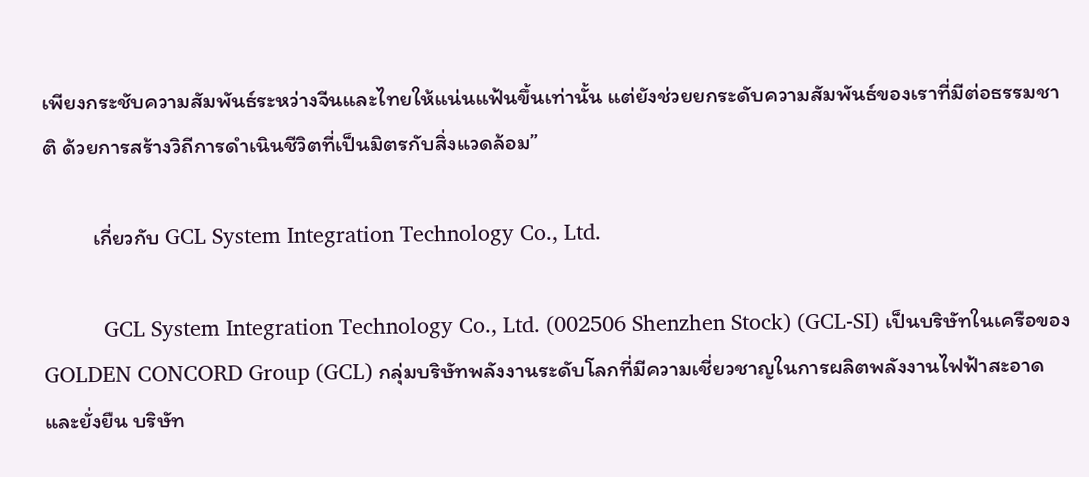เพียงกระชับความสัมพันธ์ระหว่างจีนและไทยให้แน่นแฟ้นขึ้นเท่านั้น แต่ยังช่วยยกระดับความสัมพันธ์ของเราที่มีต่อธรรมชาติ ด้วยการสร้างวิถีการดำเนินชีวิตที่เป็นมิตรกับสิ่งแวดล้อม”

          เกี่ยวกับ GCL System Integration Technology Co., Ltd.

          GCL System Integration Technology Co., Ltd. (002506 Shenzhen Stock) (GCL-SI) เป็นบริษัทในเครือของ GOLDEN CONCORD Group (GCL) กลุ่มบริษัทพลังงานระดับโลกที่มีความเชี่ยวชาญในการผลิตพลังงานไฟฟ้าสะอาดและยั่งยืน บริษัท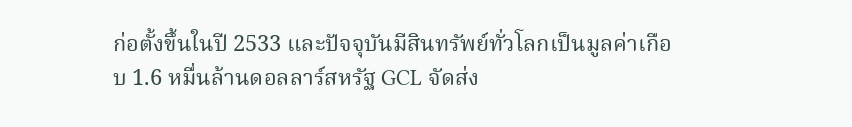ก่อตั้งขึ้นในปี 2533 และปัจจุบันมีสินทรัพย์ทั่วโลกเป็นมูลค่าเกือบ 1.6 หมื่นล้านดอลลาร์สหรัฐ GCL จัดส่ง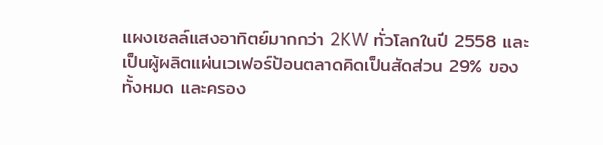แผงเซลล์แสงอาทิตย์มากกว่า 2KW ทั่วโลกในปี 2558 และเป็นผู้ผลิตแผ่นเวเฟอร์ป้อนตลาดคิดเป็นสัดส่วน 29% ของทั้งหมด และครอง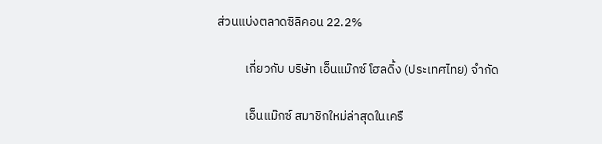ส่วนแบ่งตลาดซิลิคอน 22.2%

          เกี่ยวกับ บริษัท เอ็นแม๊กซ์ โฮลดิ้ง (ประเทศไทย) จำกัด

          เอ็นแม๊กซ์ สมาชิกใหม่ล่าสุดในเครื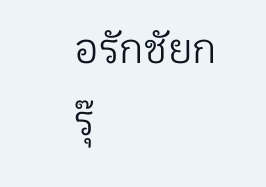อรักชัยกรุ๊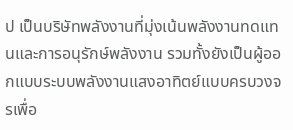ป เป็นบริษัทพลังงานที่มุ่งเน้นพลังงานทดแทนและการอนุรักษ์พลังงาน รวมทั้งยังเป็นผู้ออกแบบระบบพลังงานแสงอาทิตย์แบบครบวงจรเพื่อ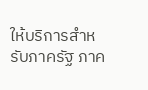ให้บริการสำหรับภาครัฐ ภาค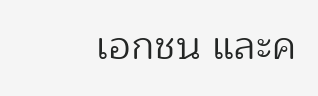เอกชน และค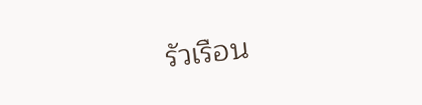รัวเรือน